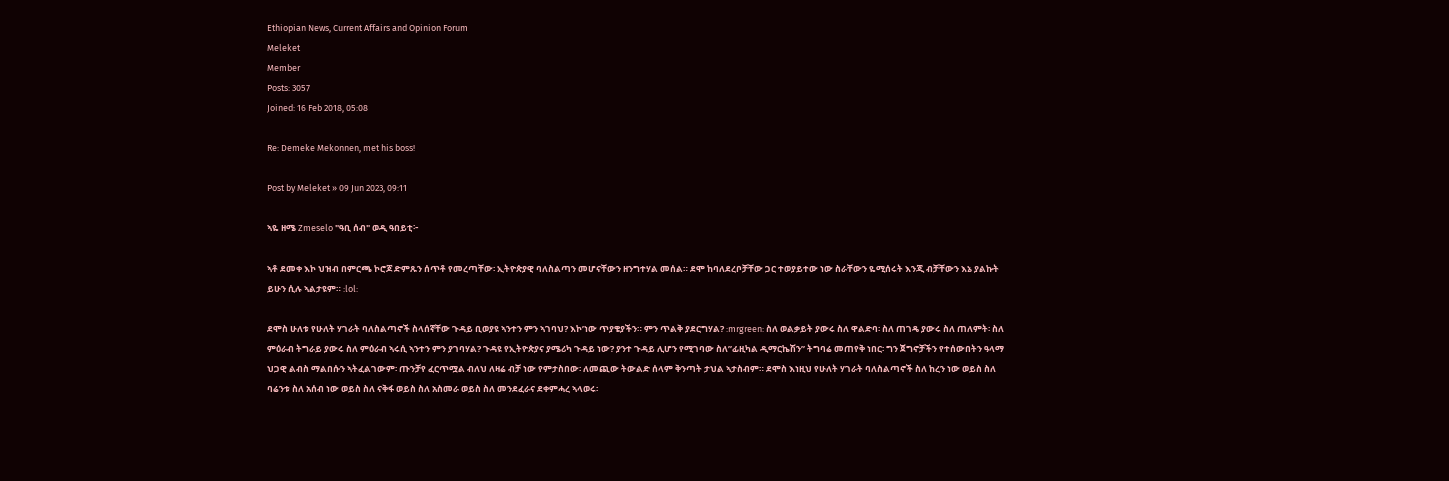Ethiopian News, Current Affairs and Opinion Forum
Meleket
Member
Posts: 3057
Joined: 16 Feb 2018, 05:08

Re: Demeke Mekonnen, met his boss!

Post by Meleket » 09 Jun 2023, 09:11

ኣዬ ዘሜ Zmeselo "ዓቢ ሰብ" ወዲ ዓበይቲ፦

ኣቶ ደመቀ እኮ ህዝብ በምርጫ ኮሮጆ ድምጹን ሰጥቶ የመረጣቸው፡ ኢትዮጵያዊ ባለስልጣን መሆናቸውን ዘንግተሃል መሰል። ደሞ ከባለደረቦቻቸው ጋር ተወያይተው ነው ስራቸውን ዬሚሰሩት እንጂ ብቻቸውን እኔ ያልኩት ይሁን ሲሉ ኣልታዩም። :lol:

ደሞስ ሁለቱ የሁለት ሃገራት ባለስልጣኖች ስላሰኛቸው ጉዳይ ቢወያዩ ኣንተን ምን ኣገባህ? እኮ’ነው ጥያቄያችን። ምን ጥልቅ ያደርግሃል? :mrgreen: ስለ ወልቃይት ያውሩ ስለ ዋልድባ፡ ስለ ጠገዴ ያውሩ ስለ ጠለምት፡ ስለ ምዕራብ ትግራይ ያውሩ ስለ ምዕራብ ኣሩሲ ኣንተን ምን ያገባሃል? ጉዳዩ የኢትዮጵያና ያሜሪካ ጉዳይ ነው? ያንተ ጉዳይ ሊሆን የሚገባው ስለ”ፊዚካል ዲማርኬሽን” ትግባሬ መጠየቅ ነበር፡ ግን ጀግኖቻችን የተሰውበትን ዓላማ ህጋዊ ልብስ ማልበሱን ኣትፈልገውም፡ ጡንቻየ ፈርጥሟል ብለህ ለዛሬ ብቻ ነው የምታስበው፡ ለመጪው ትውልድ ሰላም ቅንጣት ታህል ኣታስብም። ደሞስ እነዚህ የሁለት ሃገራት ባለስልጣኖች ስለ ከረን ነው ወይስ ስለ ባሬንቱ ስለ አሰብ ነው ወይስ ስለ ናቅፋ ወይስ ስለ አስመራ ወይስ ስለ መንደፈራና ደቀምሓረ ኣላወሩ፡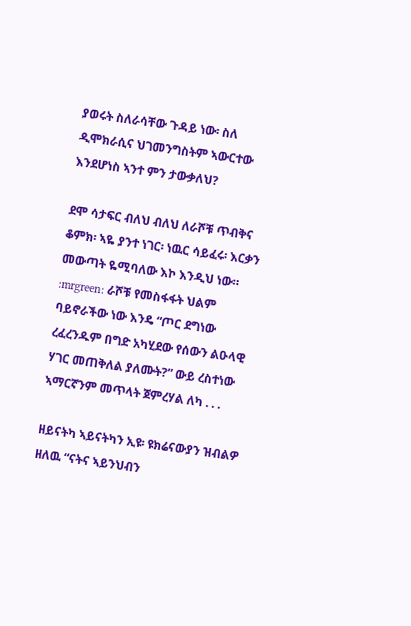ያወሩት ስለራሳቸው ጉዳይ ነው፡ ስለ ዲሞክራሲና ህገመንግስትም ኣውርተው እንደሆነስ ኣንተ ምን ታውቃለህ?

ደሞ ሳታፍር ብለህ ብለህ ለራሾቹ ጥብቅና ቆምክ፡ ኣዬ ያንተ ነገር፡ ነዉር ሳይፈሩ፡ እርቃን መውጣት ዬሚባለው እኮ እንዲህ ነው። :mrgreen: ራሾቹ የመስፋፋት ህልም ባይኖራችው ነው እንዴ “ጦር ደግነው ረፈረንዱም በግድ አካሂደው የሰውን ልዑላዊ ሃገር መጠቅለል ያለሙት?” ውይ ረስተነው ኣማርኛንም መጥላት ጀምረሃል ለካ . . .

ዘይናትካ ኣይናትካን ኢዩ፡ ዩክሬናውያን ዝብልዎ ዘለዉ “ናትና ኣይንህብን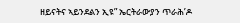ዘይናትና ኣይንደልን ኢዩ” ኤርትራውያን ጥራሕ’ዶ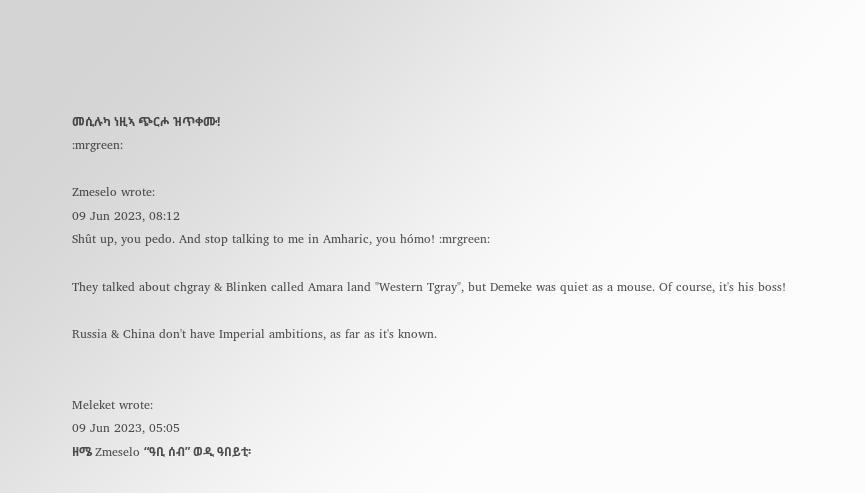መሲሉካ ነዚኣ ጭርሖ ዝጥቀሙ!
:mrgreen:

Zmeselo wrote:
09 Jun 2023, 08:12
Shût up, you pedo. And stop talking to me in Amharic, you hómo! :mrgreen:

They talked about chgray & Blinken called Amara land "Western Tgray", but Demeke was quiet as a mouse. Of course, it's his boss!

Russia & China don't have Imperial ambitions, as far as it's known.


Meleket wrote:
09 Jun 2023, 05:05
ዘሜ Zmeselo “ዓቢ ሰብ” ወዲ ዓበይቲ፡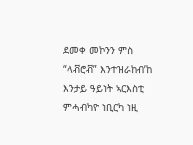ደመቀ መኮንን ምስ “ላቭሮቭ” እንተዝራከብ’ከ እንታይ ዓይነት ኣርእስቲ ምሓብካዮ ነቢርካ ነዚ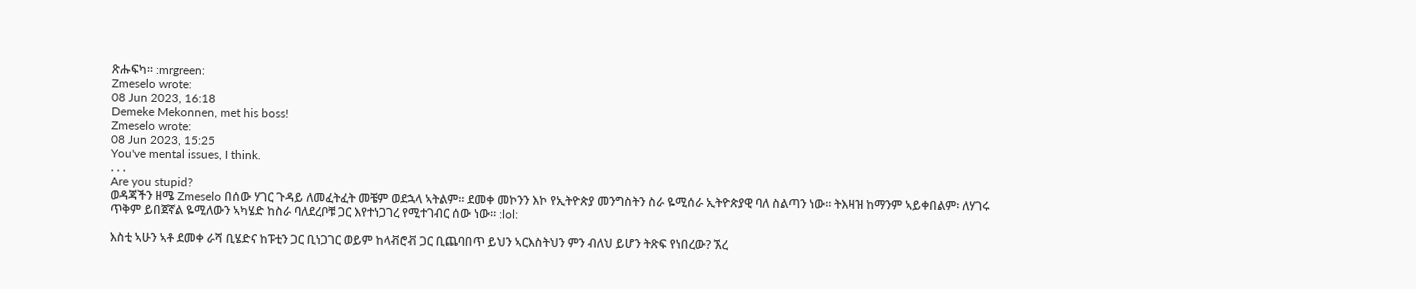ጽሑፍካ። :mrgreen:
Zmeselo wrote:
08 Jun 2023, 16:18
Demeke Mekonnen, met his boss!
Zmeselo wrote:
08 Jun 2023, 15:25
You've mental issues, I think.
. . .
Are you stupid?
ወዳጃችን ዘሜ Zmeselo በሰው ሃገር ጉዳይ ለመፈትፈት መቼም ወደኋላ ኣትልም። ደመቀ መኮንን እኮ የኢትዮጵያ መንግስትን ስራ ዬሚሰራ ኢትዮጵያዊ ባለ ስልጣን ነው። ትእዛዝ ከማንም ኣይቀበልም፡ ለሃገሩ ጥቅም ይበጀኛል ዬሚለውን ኣካሄድ ከስራ ባለደረቦቹ ጋር እየተነጋገረ የሚተገብር ሰው ነው። :lol:

እስቲ ኣሁን ኣቶ ደመቀ ራሻ ቢሄድና ከፑቲን ጋር ቢነጋገር ወይም ከላቭሮቭ ጋር ቢጨባበጥ ይህን ኣርእስትህን ምን ብለህ ይሆን ትጽፍ የነበረው? ኧረ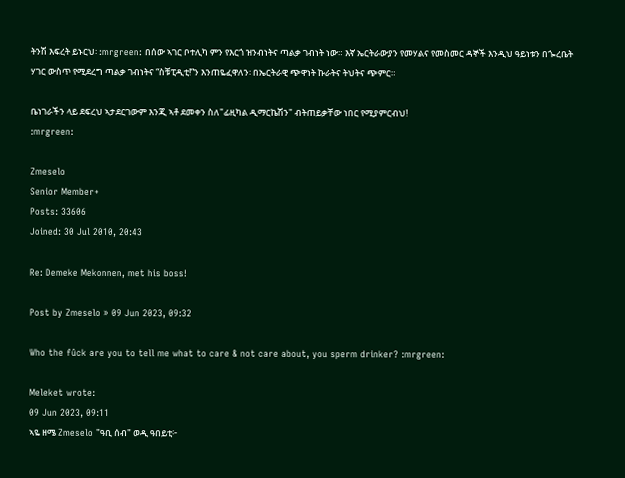ትንሽ እፍረት ይኑርህ፡ :mrgreen: በሰው ኣገር ቦተሊካ ምን የእርጎ ዝንብነትና ጣልቃ ገብነት ነው። እኛ ኤርትራውያን የመሃልና የመስመር ዳኞች እንዲህ ዓይነቱን በጐረቤት ሃገር ውስጥ የሚደረግ ጣልቃ ገብነትና “ስቹፒዲቲ!”ን እንጠዬፈዋለን፡ በኤርትራዊ ጭዋነት ኩራትና ትህትና ጭምር።

ቤነገራችን ላይ ደፍረህ ኣታደርገውም እንጂ ኣቶ ደመቀን ስለ"ፊዚካል ዲማርኬሽን" ብትጠይቃቸው ነበር የሚያምርብህ!
:mrgreen:

Zmeselo
Senior Member+
Posts: 33606
Joined: 30 Jul 2010, 20:43

Re: Demeke Mekonnen, met his boss!

Post by Zmeselo » 09 Jun 2023, 09:32

Who the fûck are you to tell me what to care & not care about, you sperm drinker? :mrgreen:

Meleket wrote:
09 Jun 2023, 09:11
ኣዬ ዘሜ Zmeselo "ዓቢ ሰብ" ወዲ ዓበይቲ፦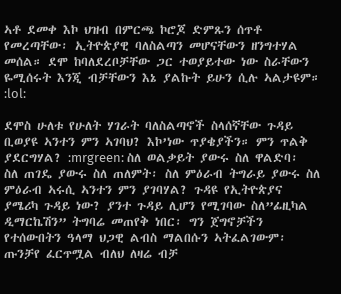ኣቶ ደመቀ እኮ ህዝብ በምርጫ ኮሮጆ ድምጹን ሰጥቶ የመረጣቸው፡ ኢትዮጵያዊ ባለስልጣን መሆናቸውን ዘንግተሃል መሰል። ደሞ ከባለደረቦቻቸው ጋር ተወያይተው ነው ስራቸውን ዬሚሰሩት እንጂ ብቻቸውን እኔ ያልኩት ይሁን ሲሉ ኣልታዩም። :lol:

ደሞስ ሁለቱ የሁለት ሃገራት ባለስልጣኖች ስላሰኛቸው ጉዳይ ቢወያዩ ኣንተን ምን ኣገባህ? እኮ’ነው ጥያቄያችን። ምን ጥልቅ ያደርግሃል? :mrgreen: ስለ ወልቃይት ያውሩ ስለ ዋልድባ፡ ስለ ጠገዴ ያውሩ ስለ ጠለምት፡ ስለ ምዕራብ ትግራይ ያውሩ ስለ ምዕራብ ኣሩሲ ኣንተን ምን ያገባሃል? ጉዳዩ የኢትዮጵያና ያሜሪካ ጉዳይ ነው? ያንተ ጉዳይ ሊሆን የሚገባው ስለ”ፊዚካል ዲማርኬሽን” ትግባሬ መጠየቅ ነበር፡ ግን ጀግኖቻችን የተሰውበትን ዓላማ ህጋዊ ልብስ ማልበሱን ኣትፈልገውም፡ ጡንቻየ ፈርጥሟል ብለህ ለዛሬ ብቻ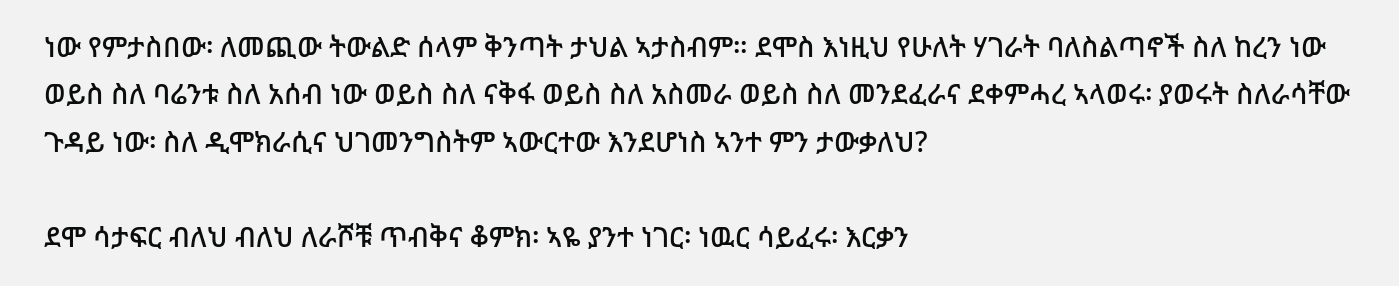ነው የምታስበው፡ ለመጪው ትውልድ ሰላም ቅንጣት ታህል ኣታስብም። ደሞስ እነዚህ የሁለት ሃገራት ባለስልጣኖች ስለ ከረን ነው ወይስ ስለ ባሬንቱ ስለ አሰብ ነው ወይስ ስለ ናቅፋ ወይስ ስለ አስመራ ወይስ ስለ መንደፈራና ደቀምሓረ ኣላወሩ፡ ያወሩት ስለራሳቸው ጉዳይ ነው፡ ስለ ዲሞክራሲና ህገመንግስትም ኣውርተው እንደሆነስ ኣንተ ምን ታውቃለህ?

ደሞ ሳታፍር ብለህ ብለህ ለራሾቹ ጥብቅና ቆምክ፡ ኣዬ ያንተ ነገር፡ ነዉር ሳይፈሩ፡ እርቃን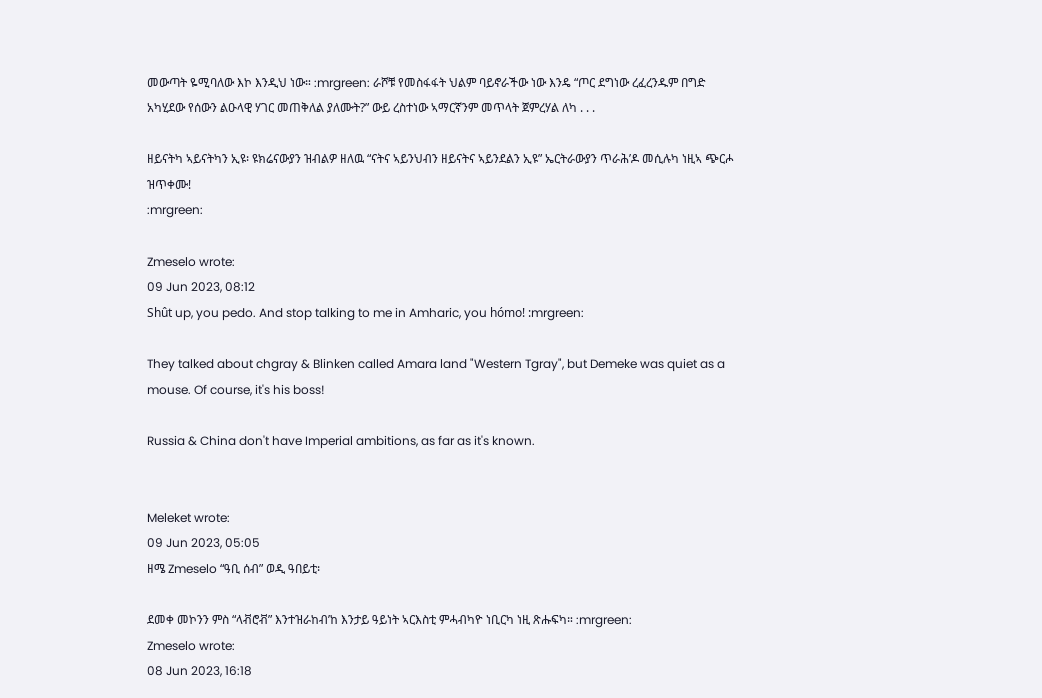መውጣት ዬሚባለው እኮ እንዲህ ነው። :mrgreen: ራሾቹ የመስፋፋት ህልም ባይኖራችው ነው እንዴ “ጦር ደግነው ረፈረንዱም በግድ አካሂደው የሰውን ልዑላዊ ሃገር መጠቅለል ያለሙት?” ውይ ረስተነው ኣማርኛንም መጥላት ጀምረሃል ለካ . . .

ዘይናትካ ኣይናትካን ኢዩ፡ ዩክሬናውያን ዝብልዎ ዘለዉ “ናትና ኣይንህብን ዘይናትና ኣይንደልን ኢዩ” ኤርትራውያን ጥራሕ’ዶ መሲሉካ ነዚኣ ጭርሖ ዝጥቀሙ!
:mrgreen:

Zmeselo wrote:
09 Jun 2023, 08:12
Shût up, you pedo. And stop talking to me in Amharic, you hómo! :mrgreen:

They talked about chgray & Blinken called Amara land "Western Tgray", but Demeke was quiet as a mouse. Of course, it's his boss!

Russia & China don't have Imperial ambitions, as far as it's known.


Meleket wrote:
09 Jun 2023, 05:05
ዘሜ Zmeselo “ዓቢ ሰብ” ወዲ ዓበይቲ፡

ደመቀ መኮንን ምስ “ላቭሮቭ” እንተዝራከብ’ከ እንታይ ዓይነት ኣርእስቲ ምሓብካዮ ነቢርካ ነዚ ጽሑፍካ። :mrgreen:
Zmeselo wrote:
08 Jun 2023, 16:18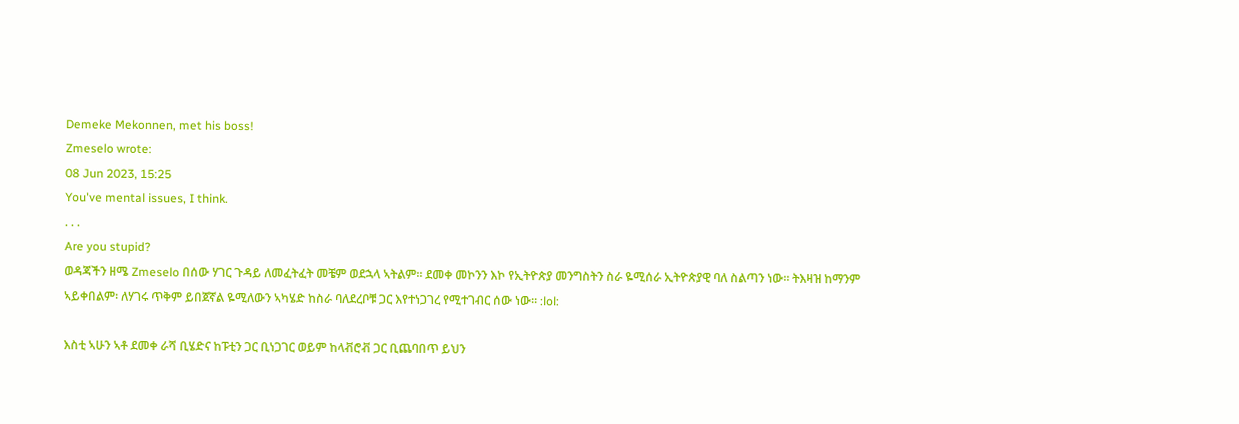Demeke Mekonnen, met his boss!
Zmeselo wrote:
08 Jun 2023, 15:25
You've mental issues, I think.
. . .
Are you stupid?
ወዳጃችን ዘሜ Zmeselo በሰው ሃገር ጉዳይ ለመፈትፈት መቼም ወደኋላ ኣትልም። ደመቀ መኮንን እኮ የኢትዮጵያ መንግስትን ስራ ዬሚሰራ ኢትዮጵያዊ ባለ ስልጣን ነው። ትእዛዝ ከማንም ኣይቀበልም፡ ለሃገሩ ጥቅም ይበጀኛል ዬሚለውን ኣካሄድ ከስራ ባለደረቦቹ ጋር እየተነጋገረ የሚተገብር ሰው ነው። :lol:

እስቲ ኣሁን ኣቶ ደመቀ ራሻ ቢሄድና ከፑቲን ጋር ቢነጋገር ወይም ከላቭሮቭ ጋር ቢጨባበጥ ይህን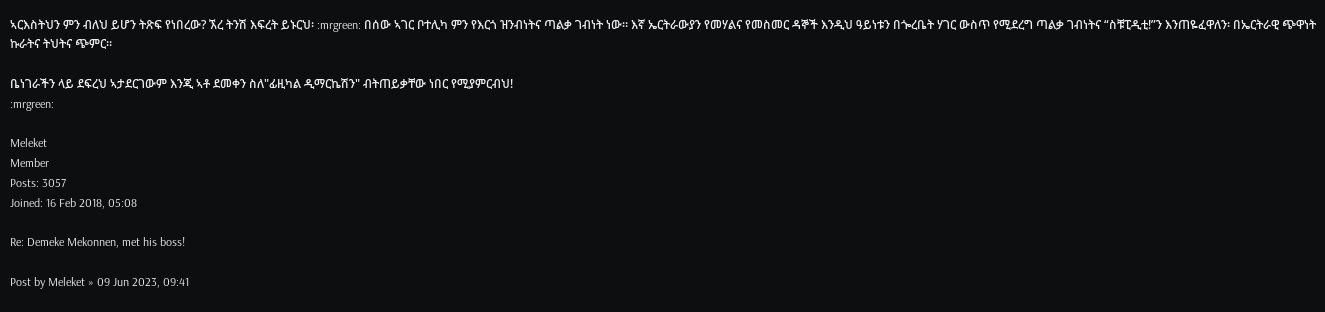ኣርእስትህን ምን ብለህ ይሆን ትጽፍ የነበረው? ኧረ ትንሽ እፍረት ይኑርህ፡ :mrgreen: በሰው ኣገር ቦተሊካ ምን የእርጎ ዝንብነትና ጣልቃ ገብነት ነው። እኛ ኤርትራውያን የመሃልና የመስመር ዳኞች እንዲህ ዓይነቱን በጐረቤት ሃገር ውስጥ የሚደረግ ጣልቃ ገብነትና “ስቹፒዲቲ!”ን እንጠዬፈዋለን፡ በኤርትራዊ ጭዋነት ኩራትና ትህትና ጭምር።

ቤነገራችን ላይ ደፍረህ ኣታደርገውም እንጂ ኣቶ ደመቀን ስለ"ፊዚካል ዲማርኬሽን" ብትጠይቃቸው ነበር የሚያምርብህ!
:mrgreen:

Meleket
Member
Posts: 3057
Joined: 16 Feb 2018, 05:08

Re: Demeke Mekonnen, met his boss!

Post by Meleket » 09 Jun 2023, 09:41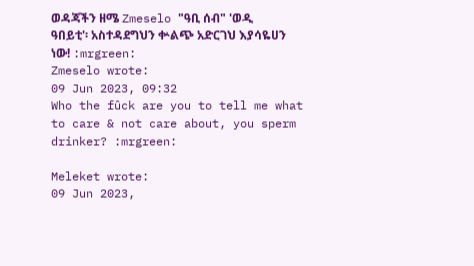ወዳጃችን ዘሜ Zmeselo "ዓቢ ሰብ" 'ወዲ ዓበይቲ'፡ አስተዳደግህን ቍልጭ አድርገህ እያሳዬሀን ነው! :mrgreen:
Zmeselo wrote:
09 Jun 2023, 09:32
Who the fûck are you to tell me what to care & not care about, you sperm drinker? :mrgreen:

Meleket wrote:
09 Jun 2023,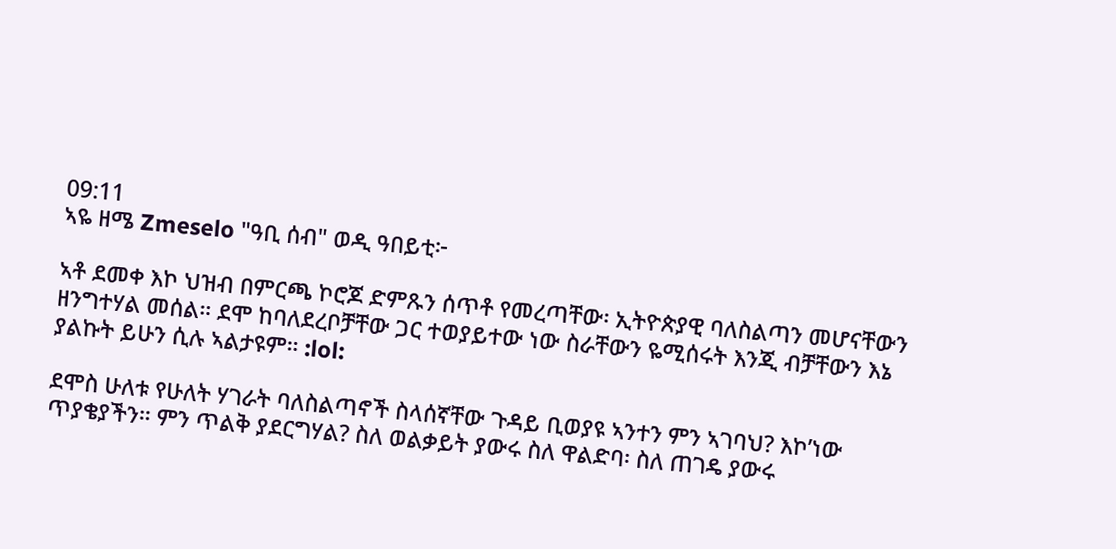09:11
ኣዬ ዘሜ Zmeselo "ዓቢ ሰብ" ወዲ ዓበይቲ፦

ኣቶ ደመቀ እኮ ህዝብ በምርጫ ኮሮጆ ድምጹን ሰጥቶ የመረጣቸው፡ ኢትዮጵያዊ ባለስልጣን መሆናቸውን ዘንግተሃል መሰል። ደሞ ከባለደረቦቻቸው ጋር ተወያይተው ነው ስራቸውን ዬሚሰሩት እንጂ ብቻቸውን እኔ ያልኩት ይሁን ሲሉ ኣልታዩም። :lol:

ደሞስ ሁለቱ የሁለት ሃገራት ባለስልጣኖች ስላሰኛቸው ጉዳይ ቢወያዩ ኣንተን ምን ኣገባህ? እኮ’ነው ጥያቄያችን። ምን ጥልቅ ያደርግሃል? ስለ ወልቃይት ያውሩ ስለ ዋልድባ፡ ስለ ጠገዴ ያውሩ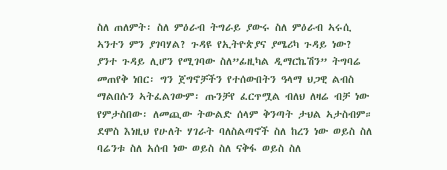ስለ ጠለምት፡ ስለ ምዕራብ ትግራይ ያውሩ ስለ ምዕራብ ኣሩሲ ኣንተን ምን ያገባሃል? ጉዳዩ የኢትዮጵያና ያሜሪካ ጉዳይ ነው? ያንተ ጉዳይ ሊሆን የሚገባው ስለ”ፊዚካል ዲማርኬሽን” ትግባሬ መጠየቅ ነበር፡ ግን ጀግኖቻችን የተሰውበትን ዓላማ ህጋዊ ልብስ ማልበሱን ኣትፈልገውም፡ ጡንቻየ ፈርጥሟል ብለህ ለዛሬ ብቻ ነው የምታስበው፡ ለመጪው ትውልድ ሰላም ቅንጣት ታህል ኣታስብም። ደሞስ እነዚህ የሁለት ሃገራት ባለስልጣኖች ስለ ከረን ነው ወይስ ስለ ባሬንቱ ስለ አሰብ ነው ወይስ ስለ ናቅፋ ወይስ ስለ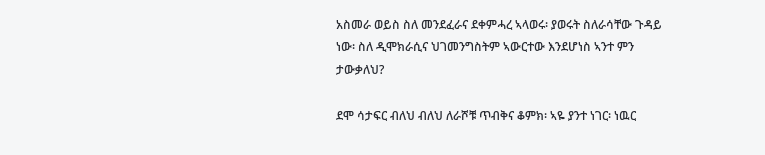አስመራ ወይስ ስለ መንደፈራና ደቀምሓረ ኣላወሩ፡ ያወሩት ስለራሳቸው ጉዳይ ነው፡ ስለ ዲሞክራሲና ህገመንግስትም ኣውርተው እንደሆነስ ኣንተ ምን ታውቃለህ?

ደሞ ሳታፍር ብለህ ብለህ ለራሾቹ ጥብቅና ቆምክ፡ ኣዬ ያንተ ነገር፡ ነዉር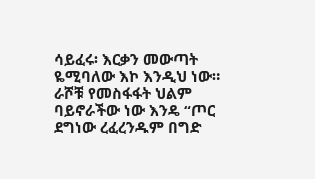ሳይፈሩ፡ እርቃን መውጣት ዬሚባለው እኮ እንዲህ ነው። ራሾቹ የመስፋፋት ህልም ባይኖራችው ነው እንዴ “ጦር ደግነው ረፈረንዱም በግድ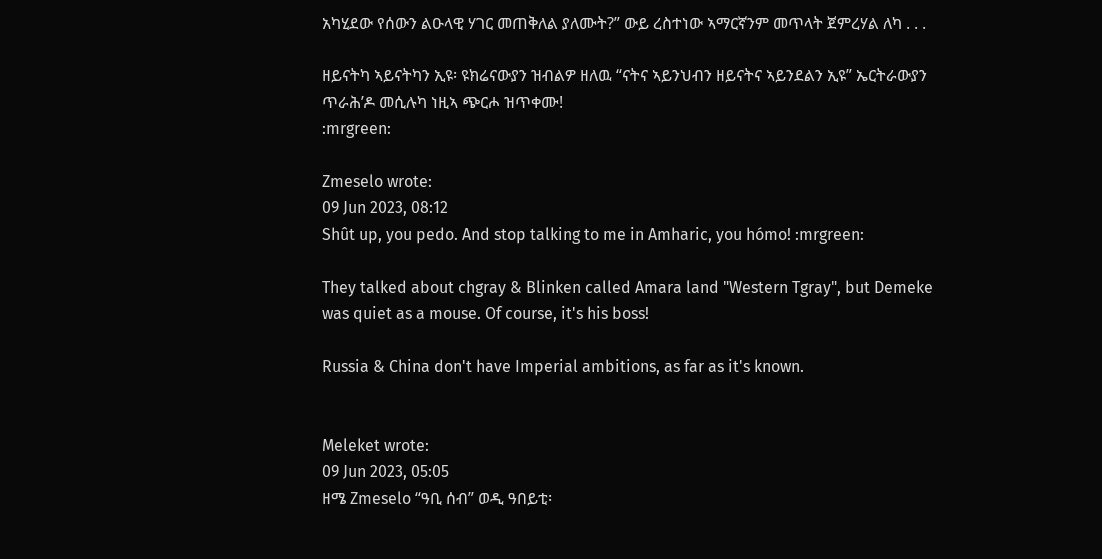አካሂደው የሰውን ልዑላዊ ሃገር መጠቅለል ያለሙት?” ውይ ረስተነው ኣማርኛንም መጥላት ጀምረሃል ለካ . . .

ዘይናትካ ኣይናትካን ኢዩ፡ ዩክሬናውያን ዝብልዎ ዘለዉ “ናትና ኣይንህብን ዘይናትና ኣይንደልን ኢዩ” ኤርትራውያን ጥራሕ’ዶ መሲሉካ ነዚኣ ጭርሖ ዝጥቀሙ!
:mrgreen:

Zmeselo wrote:
09 Jun 2023, 08:12
Shût up, you pedo. And stop talking to me in Amharic, you hómo! :mrgreen:

They talked about chgray & Blinken called Amara land "Western Tgray", but Demeke was quiet as a mouse. Of course, it's his boss!

Russia & China don't have Imperial ambitions, as far as it's known.


Meleket wrote:
09 Jun 2023, 05:05
ዘሜ Zmeselo “ዓቢ ሰብ” ወዲ ዓበይቲ፡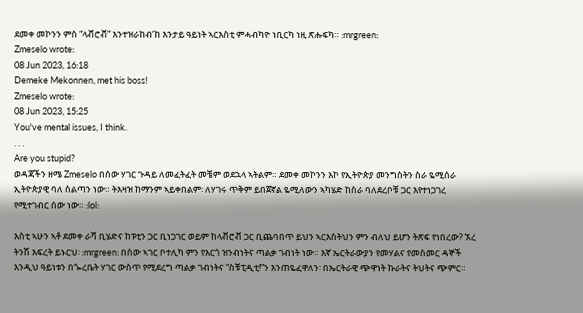ደመቀ መኮንን ምስ “ላቭሮቭ” እንተዝራከብ’ከ እንታይ ዓይነት ኣርእስቲ ምሓብካዮ ነቢርካ ነዚ ጽሑፍካ። :mrgreen:
Zmeselo wrote:
08 Jun 2023, 16:18
Demeke Mekonnen, met his boss!
Zmeselo wrote:
08 Jun 2023, 15:25
You've mental issues, I think.
. . .
Are you stupid?
ወዳጃችን ዘሜ Zmeselo በሰው ሃገር ጉዳይ ለመፈትፈት መቼም ወደኋላ ኣትልም። ደመቀ መኮንን እኮ የኢትዮጵያ መንግስትን ስራ ዬሚሰራ ኢትዮጵያዊ ባለ ስልጣን ነው። ትእዛዝ ከማንም ኣይቀበልም፡ ለሃገሩ ጥቅም ይበጀኛል ዬሚለውን ኣካሄድ ከስራ ባለደረቦቹ ጋር እየተነጋገረ የሚተገብር ሰው ነው። :lol:

እስቲ ኣሁን ኣቶ ደመቀ ራሻ ቢሄድና ከፑቲን ጋር ቢነጋገር ወይም ከላቭሮቭ ጋር ቢጨባበጥ ይህን ኣርእስትህን ምን ብለህ ይሆን ትጽፍ የነበረው? ኧረ ትንሽ እፍረት ይኑርህ፡ :mrgreen: በሰው ኣገር ቦተሊካ ምን የእርጎ ዝንብነትና ጣልቃ ገብነት ነው። እኛ ኤርትራውያን የመሃልና የመስመር ዳኞች እንዲህ ዓይነቱን በጐረቤት ሃገር ውስጥ የሚደረግ ጣልቃ ገብነትና “ስቹፒዲቲ!”ን እንጠዬፈዋለን፡ በኤርትራዊ ጭዋነት ኩራትና ትህትና ጭምር።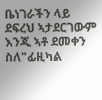ቤነገራችን ላይ ደፍረህ ኣታደርገውም እንጂ ኣቶ ደመቀን ስለ"ፊዚካል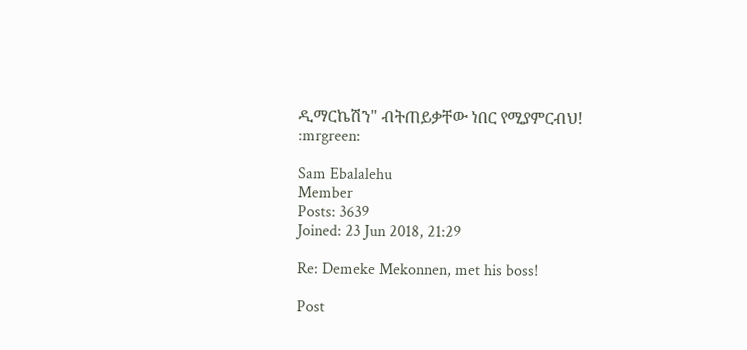ዲማርኬሽን" ብትጠይቃቸው ነበር የሚያምርብህ!
:mrgreen:

Sam Ebalalehu
Member
Posts: 3639
Joined: 23 Jun 2018, 21:29

Re: Demeke Mekonnen, met his boss!

Post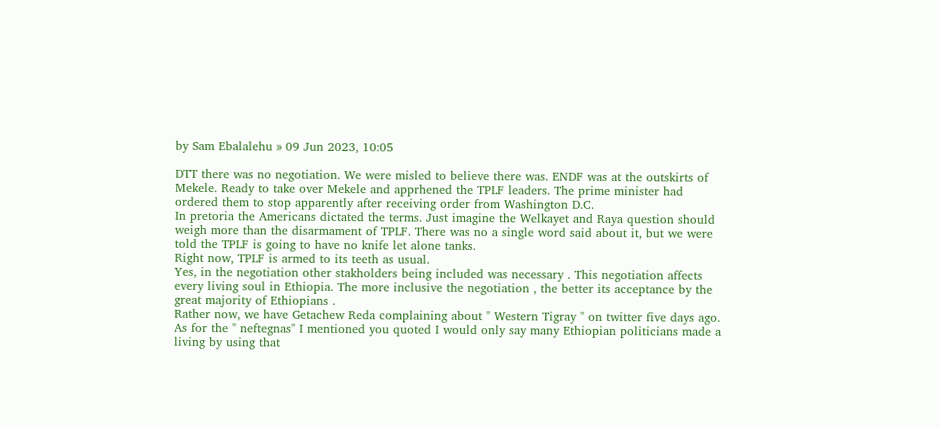by Sam Ebalalehu » 09 Jun 2023, 10:05

DTT there was no negotiation. We were misled to believe there was. ENDF was at the outskirts of Mekele. Ready to take over Mekele and apprhened the TPLF leaders. The prime minister had ordered them to stop apparently after receiving order from Washington D.C.
In pretoria the Americans dictated the terms. Just imagine the Welkayet and Raya question should weigh more than the disarmament of TPLF. There was no a single word said about it, but we were told the TPLF is going to have no knife let alone tanks.
Right now, TPLF is armed to its teeth as usual.
Yes, in the negotiation other stakholders being included was necessary . This negotiation affects every living soul in Ethiopia. The more inclusive the negotiation , the better its acceptance by the great majority of Ethiopians .
Rather now, we have Getachew Reda complaining about " Western Tigray " on twitter five days ago.
As for the " neftegnas" I mentioned you quoted I would only say many Ethiopian politicians made a living by using that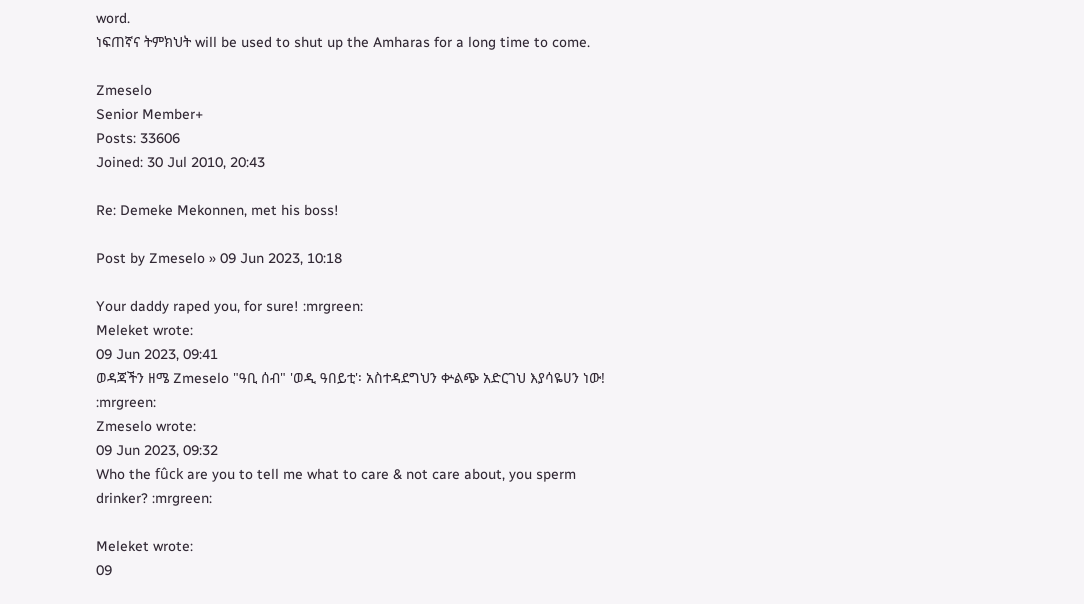word.
ነፍጠኛና ትምክህት will be used to shut up the Amharas for a long time to come.

Zmeselo
Senior Member+
Posts: 33606
Joined: 30 Jul 2010, 20:43

Re: Demeke Mekonnen, met his boss!

Post by Zmeselo » 09 Jun 2023, 10:18

Your daddy raped you, for sure! :mrgreen:
Meleket wrote:
09 Jun 2023, 09:41
ወዳጃችን ዘሜ Zmeselo "ዓቢ ሰብ" 'ወዲ ዓበይቲ'፡ አስተዳደግህን ቍልጭ አድርገህ እያሳዬሀን ነው! :mrgreen:
Zmeselo wrote:
09 Jun 2023, 09:32
Who the fûck are you to tell me what to care & not care about, you sperm drinker? :mrgreen:

Meleket wrote:
09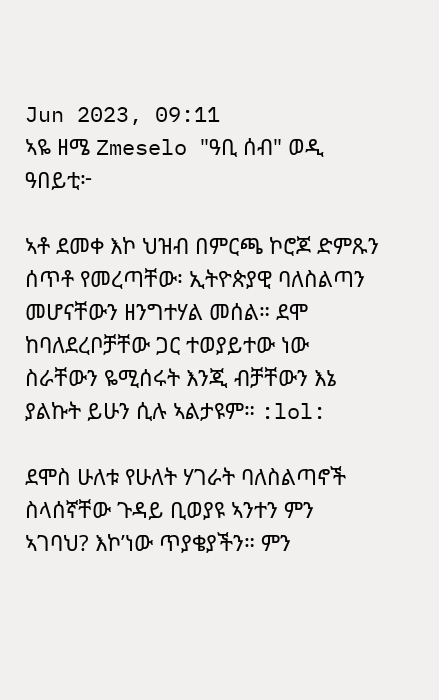Jun 2023, 09:11
ኣዬ ዘሜ Zmeselo "ዓቢ ሰብ" ወዲ ዓበይቲ፦

ኣቶ ደመቀ እኮ ህዝብ በምርጫ ኮሮጆ ድምጹን ሰጥቶ የመረጣቸው፡ ኢትዮጵያዊ ባለስልጣን መሆናቸውን ዘንግተሃል መሰል። ደሞ ከባለደረቦቻቸው ጋር ተወያይተው ነው ስራቸውን ዬሚሰሩት እንጂ ብቻቸውን እኔ ያልኩት ይሁን ሲሉ ኣልታዩም። :lol:

ደሞስ ሁለቱ የሁለት ሃገራት ባለስልጣኖች ስላሰኛቸው ጉዳይ ቢወያዩ ኣንተን ምን ኣገባህ? እኮ’ነው ጥያቄያችን። ምን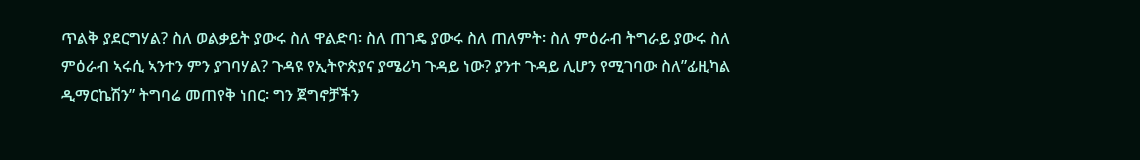ጥልቅ ያደርግሃል? ስለ ወልቃይት ያውሩ ስለ ዋልድባ፡ ስለ ጠገዴ ያውሩ ስለ ጠለምት፡ ስለ ምዕራብ ትግራይ ያውሩ ስለ ምዕራብ ኣሩሲ ኣንተን ምን ያገባሃል? ጉዳዩ የኢትዮጵያና ያሜሪካ ጉዳይ ነው? ያንተ ጉዳይ ሊሆን የሚገባው ስለ”ፊዚካል ዲማርኬሽን” ትግባሬ መጠየቅ ነበር፡ ግን ጀግኖቻችን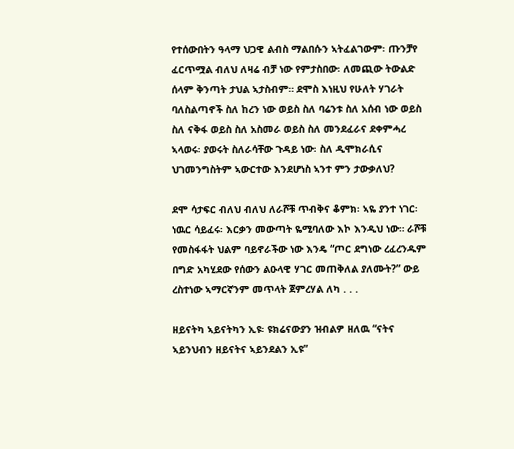የተሰውበትን ዓላማ ህጋዊ ልብስ ማልበሱን ኣትፈልገውም፡ ጡንቻየ ፈርጥሟል ብለህ ለዛሬ ብቻ ነው የምታስበው፡ ለመጪው ትውልድ ሰላም ቅንጣት ታህል ኣታስብም። ደሞስ እነዚህ የሁለት ሃገራት ባለስልጣኖች ስለ ከረን ነው ወይስ ስለ ባሬንቱ ስለ አሰብ ነው ወይስ ስለ ናቅፋ ወይስ ስለ አስመራ ወይስ ስለ መንደፈራና ደቀምሓረ ኣላወሩ፡ ያወሩት ስለራሳቸው ጉዳይ ነው፡ ስለ ዲሞክራሲና ህገመንግስትም ኣውርተው እንደሆነስ ኣንተ ምን ታውቃለህ?

ደሞ ሳታፍር ብለህ ብለህ ለራሾቹ ጥብቅና ቆምክ፡ ኣዬ ያንተ ነገር፡ ነዉር ሳይፈሩ፡ እርቃን መውጣት ዬሚባለው እኮ እንዲህ ነው። ራሾቹ የመስፋፋት ህልም ባይኖራችው ነው እንዴ “ጦር ደግነው ረፈረንዱም በግድ አካሂደው የሰውን ልዑላዊ ሃገር መጠቅለል ያለሙት?” ውይ ረስተነው ኣማርኛንም መጥላት ጀምረሃል ለካ . . .

ዘይናትካ ኣይናትካን ኢዩ፡ ዩክሬናውያን ዝብልዎ ዘለዉ “ናትና ኣይንህብን ዘይናትና ኣይንደልን ኢዩ”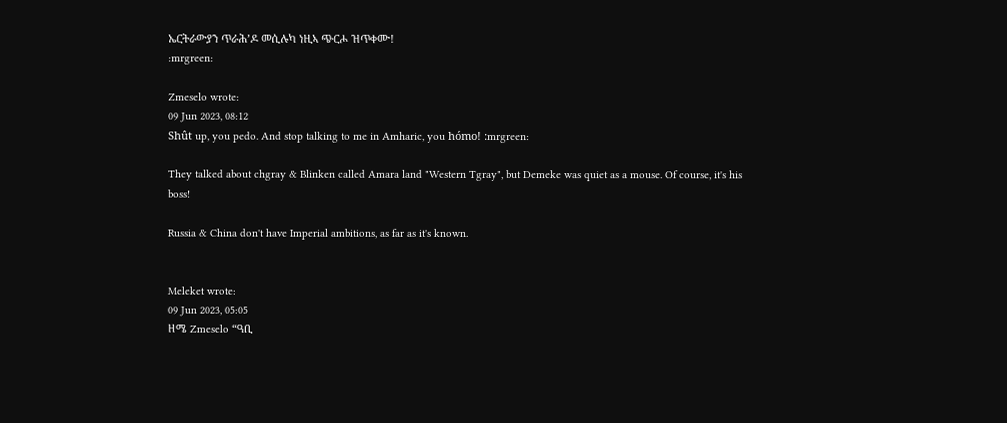ኤርትራውያን ጥራሕ’ዶ መሲሉካ ነዚኣ ጭርሖ ዝጥቀሙ!
:mrgreen:

Zmeselo wrote:
09 Jun 2023, 08:12
Shût up, you pedo. And stop talking to me in Amharic, you hómo! :mrgreen:

They talked about chgray & Blinken called Amara land "Western Tgray", but Demeke was quiet as a mouse. Of course, it's his boss!

Russia & China don't have Imperial ambitions, as far as it's known.


Meleket wrote:
09 Jun 2023, 05:05
ዘሜ Zmeselo “ዓቢ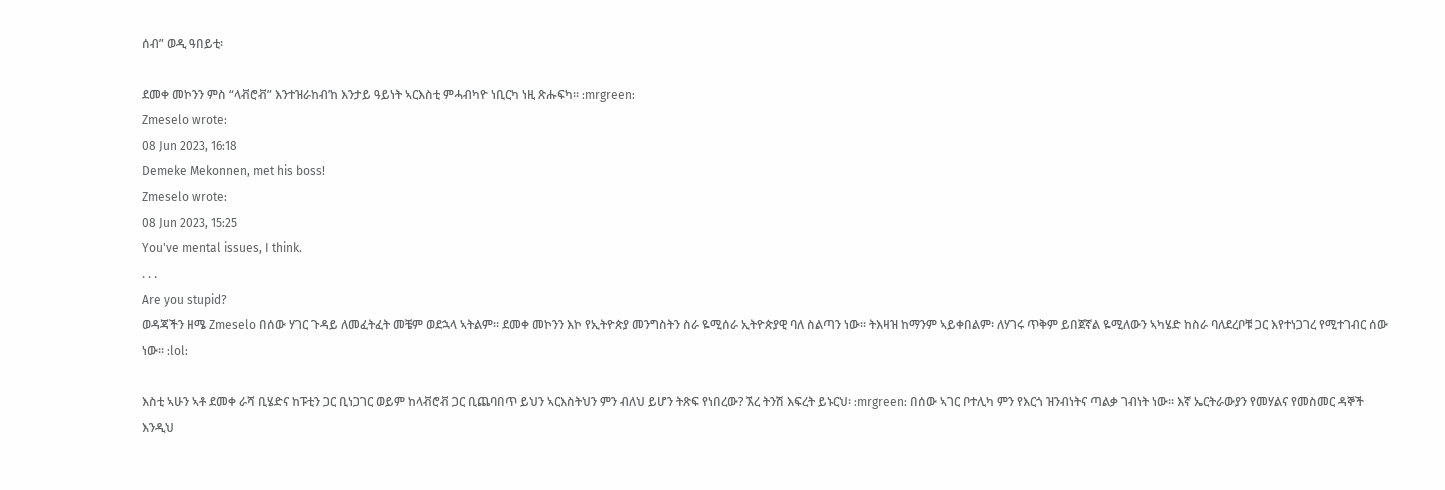ሰብ” ወዲ ዓበይቲ፡

ደመቀ መኮንን ምስ “ላቭሮቭ” እንተዝራከብ’ከ እንታይ ዓይነት ኣርእስቲ ምሓብካዮ ነቢርካ ነዚ ጽሑፍካ። :mrgreen:
Zmeselo wrote:
08 Jun 2023, 16:18
Demeke Mekonnen, met his boss!
Zmeselo wrote:
08 Jun 2023, 15:25
You've mental issues, I think.
. . .
Are you stupid?
ወዳጃችን ዘሜ Zmeselo በሰው ሃገር ጉዳይ ለመፈትፈት መቼም ወደኋላ ኣትልም። ደመቀ መኮንን እኮ የኢትዮጵያ መንግስትን ስራ ዬሚሰራ ኢትዮጵያዊ ባለ ስልጣን ነው። ትእዛዝ ከማንም ኣይቀበልም፡ ለሃገሩ ጥቅም ይበጀኛል ዬሚለውን ኣካሄድ ከስራ ባለደረቦቹ ጋር እየተነጋገረ የሚተገብር ሰው ነው። :lol:

እስቲ ኣሁን ኣቶ ደመቀ ራሻ ቢሄድና ከፑቲን ጋር ቢነጋገር ወይም ከላቭሮቭ ጋር ቢጨባበጥ ይህን ኣርእስትህን ምን ብለህ ይሆን ትጽፍ የነበረው? ኧረ ትንሽ እፍረት ይኑርህ፡ :mrgreen: በሰው ኣገር ቦተሊካ ምን የእርጎ ዝንብነትና ጣልቃ ገብነት ነው። እኛ ኤርትራውያን የመሃልና የመስመር ዳኞች እንዲህ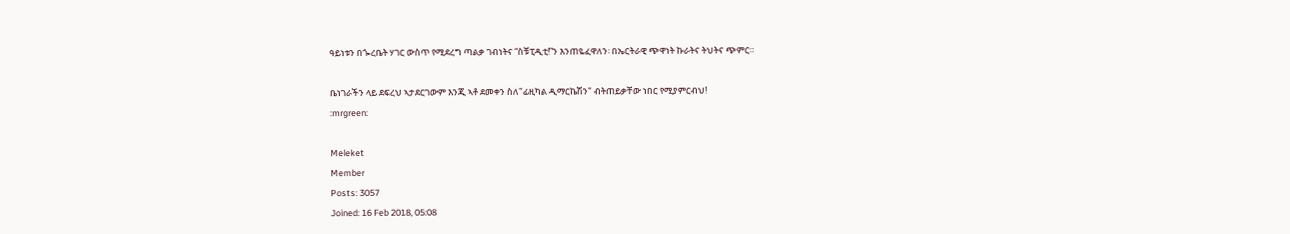ዓይነቱን በጐረቤት ሃገር ውስጥ የሚደረግ ጣልቃ ገብነትና “ስቹፒዲቲ!”ን እንጠዬፈዋለን፡ በኤርትራዊ ጭዋነት ኩራትና ትህትና ጭምር።

ቤነገራችን ላይ ደፍረህ ኣታደርገውም እንጂ ኣቶ ደመቀን ስለ"ፊዚካል ዲማርኬሽን" ብትጠይቃቸው ነበር የሚያምርብህ!
:mrgreen:

Meleket
Member
Posts: 3057
Joined: 16 Feb 2018, 05:08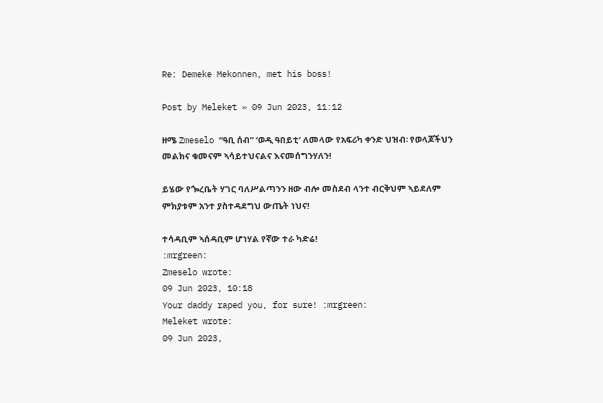Re: Demeke Mekonnen, met his boss!

Post by Meleket » 09 Jun 2023, 11:12

ዘሜ Zmeselo “ዓቢ ሰብ” ‘ወዲ ዓበይቲ’ ለመላው የአፍሪካ ቀንድ ህዝብ፡ የወላጆችህን መልክና ቁመናም ኣሳይተህናልና እናመሰግንሃለን!

ይሄው የጐረቤት ሃገር ባለሥልጣንን ዘው ብሎ መስደብ ላንተ ብርቅህም ኣይደለም ምክያቱም አንተ ያስተዳደግህ ውጤት ነህና!

ተሳዳቢም ኣሰዳቢም ሆነሃል የኛው ተራ ካድሬ!
:mrgreen:
Zmeselo wrote:
09 Jun 2023, 10:18
Your daddy raped you, for sure! :mrgreen:
Meleket wrote:
09 Jun 2023,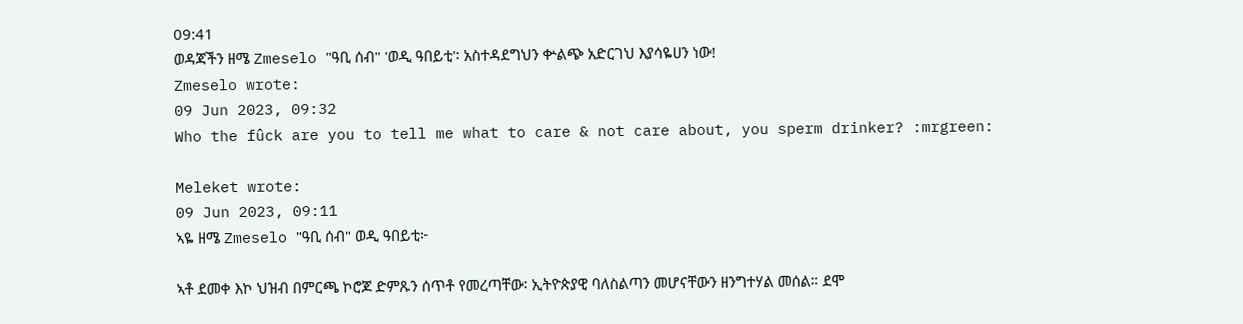09:41
ወዳጃችን ዘሜ Zmeselo "ዓቢ ሰብ" 'ወዲ ዓበይቲ'፡ አስተዳደግህን ቍልጭ አድርገህ እያሳዬሀን ነው!
Zmeselo wrote:
09 Jun 2023, 09:32
Who the fûck are you to tell me what to care & not care about, you sperm drinker? :mrgreen:

Meleket wrote:
09 Jun 2023, 09:11
ኣዬ ዘሜ Zmeselo "ዓቢ ሰብ" ወዲ ዓበይቲ፦

ኣቶ ደመቀ እኮ ህዝብ በምርጫ ኮሮጆ ድምጹን ሰጥቶ የመረጣቸው፡ ኢትዮጵያዊ ባለስልጣን መሆናቸውን ዘንግተሃል መሰል። ደሞ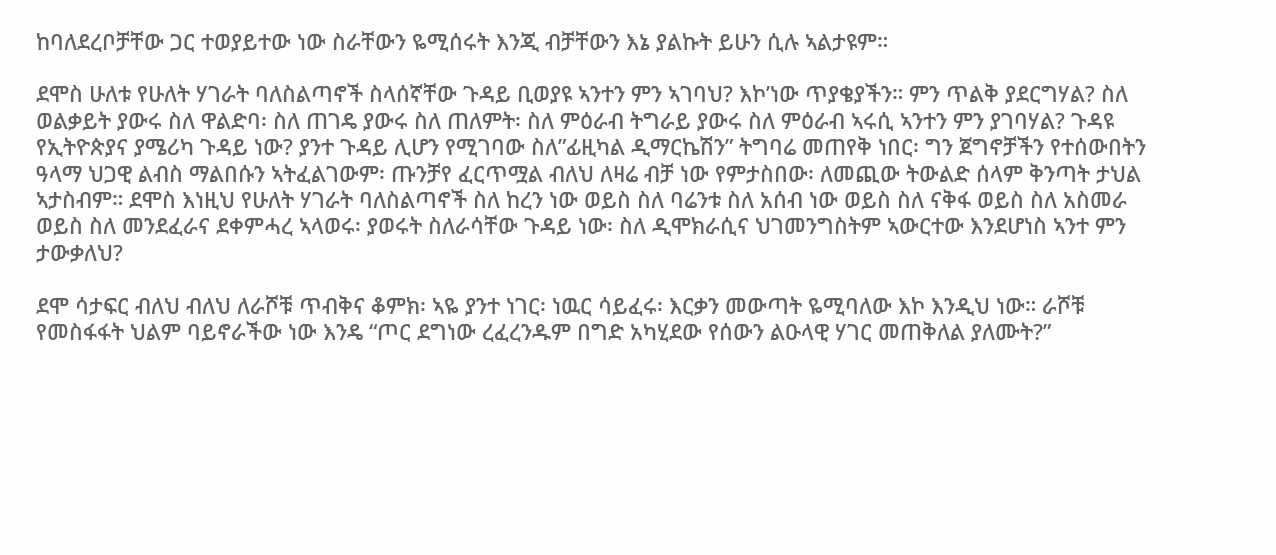ከባለደረቦቻቸው ጋር ተወያይተው ነው ስራቸውን ዬሚሰሩት እንጂ ብቻቸውን እኔ ያልኩት ይሁን ሲሉ ኣልታዩም።

ደሞስ ሁለቱ የሁለት ሃገራት ባለስልጣኖች ስላሰኛቸው ጉዳይ ቢወያዩ ኣንተን ምን ኣገባህ? እኮ’ነው ጥያቄያችን። ምን ጥልቅ ያደርግሃል? ስለ ወልቃይት ያውሩ ስለ ዋልድባ፡ ስለ ጠገዴ ያውሩ ስለ ጠለምት፡ ስለ ምዕራብ ትግራይ ያውሩ ስለ ምዕራብ ኣሩሲ ኣንተን ምን ያገባሃል? ጉዳዩ የኢትዮጵያና ያሜሪካ ጉዳይ ነው? ያንተ ጉዳይ ሊሆን የሚገባው ስለ”ፊዚካል ዲማርኬሽን” ትግባሬ መጠየቅ ነበር፡ ግን ጀግኖቻችን የተሰውበትን ዓላማ ህጋዊ ልብስ ማልበሱን ኣትፈልገውም፡ ጡንቻየ ፈርጥሟል ብለህ ለዛሬ ብቻ ነው የምታስበው፡ ለመጪው ትውልድ ሰላም ቅንጣት ታህል ኣታስብም። ደሞስ እነዚህ የሁለት ሃገራት ባለስልጣኖች ስለ ከረን ነው ወይስ ስለ ባሬንቱ ስለ አሰብ ነው ወይስ ስለ ናቅፋ ወይስ ስለ አስመራ ወይስ ስለ መንደፈራና ደቀምሓረ ኣላወሩ፡ ያወሩት ስለራሳቸው ጉዳይ ነው፡ ስለ ዲሞክራሲና ህገመንግስትም ኣውርተው እንደሆነስ ኣንተ ምን ታውቃለህ?

ደሞ ሳታፍር ብለህ ብለህ ለራሾቹ ጥብቅና ቆምክ፡ ኣዬ ያንተ ነገር፡ ነዉር ሳይፈሩ፡ እርቃን መውጣት ዬሚባለው እኮ እንዲህ ነው። ራሾቹ የመስፋፋት ህልም ባይኖራችው ነው እንዴ “ጦር ደግነው ረፈረንዱም በግድ አካሂደው የሰውን ልዑላዊ ሃገር መጠቅለል ያለሙት?”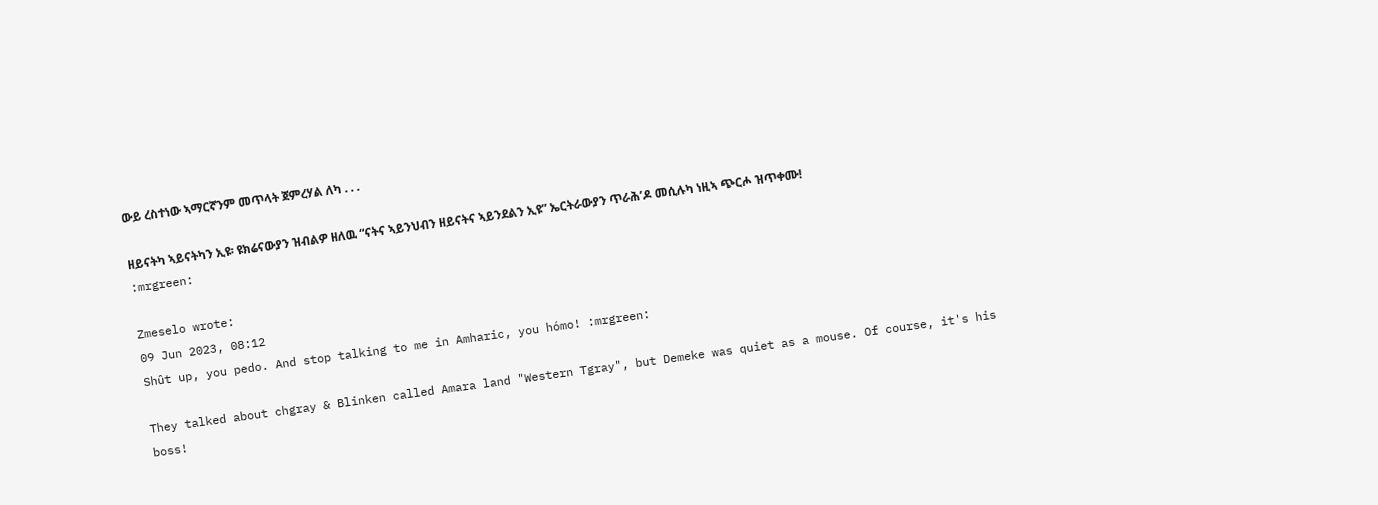ውይ ረስተነው ኣማርኛንም መጥላት ጀምረሃል ለካ . . .

ዘይናትካ ኣይናትካን ኢዩ፡ ዩክሬናውያን ዝብልዎ ዘለዉ “ናትና ኣይንህብን ዘይናትና ኣይንደልን ኢዩ” ኤርትራውያን ጥራሕ’ዶ መሲሉካ ነዚኣ ጭርሖ ዝጥቀሙ!
:mrgreen:

Zmeselo wrote:
09 Jun 2023, 08:12
Shût up, you pedo. And stop talking to me in Amharic, you hómo! :mrgreen:

They talked about chgray & Blinken called Amara land "Western Tgray", but Demeke was quiet as a mouse. Of course, it's his boss!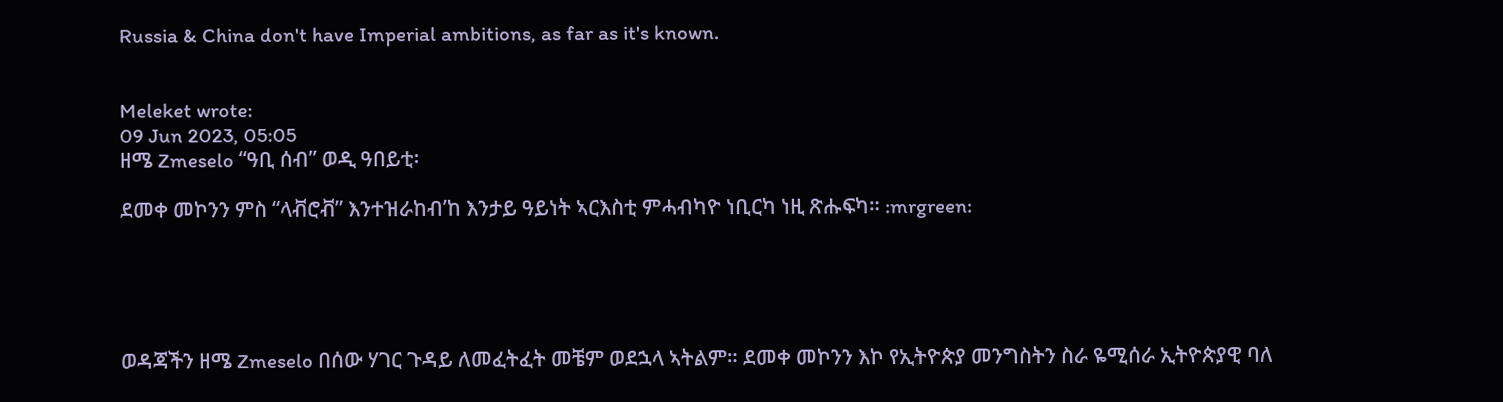Russia & China don't have Imperial ambitions, as far as it's known.


Meleket wrote:
09 Jun 2023, 05:05
ዘሜ Zmeselo “ዓቢ ሰብ” ወዲ ዓበይቲ፡

ደመቀ መኮንን ምስ “ላቭሮቭ” እንተዝራከብ’ከ እንታይ ዓይነት ኣርእስቲ ምሓብካዮ ነቢርካ ነዚ ጽሑፍካ። :mrgreen:





ወዳጃችን ዘሜ Zmeselo በሰው ሃገር ጉዳይ ለመፈትፈት መቼም ወደኋላ ኣትልም። ደመቀ መኮንን እኮ የኢትዮጵያ መንግስትን ስራ ዬሚሰራ ኢትዮጵያዊ ባለ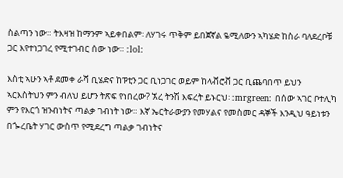ስልጣን ነው። ትእዛዝ ከማንም ኣይቀበልም፡ ለሃገሩ ጥቅም ይበጀኛል ዬሚለውን ኣካሄድ ከስራ ባለደረቦቹ ጋር እየተነጋገረ የሚተገብር ሰው ነው። :lol:

እስቲ ኣሁን ኣቶ ደመቀ ራሻ ቢሄድና ከፑቲን ጋር ቢነጋገር ወይም ከላቭሮቭ ጋር ቢጨባበጥ ይህን ኣርእስትህን ምን ብለህ ይሆን ትጽፍ የነበረው? ኧረ ትንሽ እፍረት ይኑርህ፡ :mrgreen: በሰው ኣገር ቦተሊካ ምን የእርጎ ዝንብነትና ጣልቃ ገብነት ነው። እኛ ኤርትራውያን የመሃልና የመስመር ዳኞች እንዲህ ዓይነቱን በጐረቤት ሃገር ውስጥ የሚደረግ ጣልቃ ገብነትና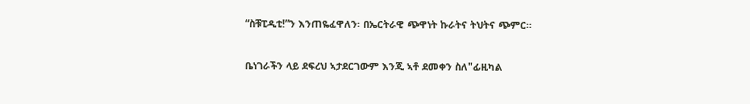“ስቹፒዲቲ!”ን እንጠዬፈዋለን፡ በኤርትራዊ ጭዋነት ኩራትና ትህትና ጭምር።

ቤነገራችን ላይ ደፍረህ ኣታደርገውም እንጂ ኣቶ ደመቀን ስለ"ፊዚካል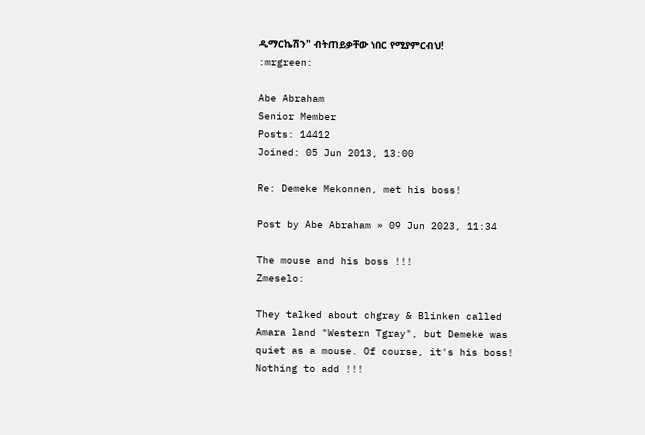ዲማርኬሽን" ብትጠይቃቸው ነበር የሚያምርብህ!
:mrgreen:

Abe Abraham
Senior Member
Posts: 14412
Joined: 05 Jun 2013, 13:00

Re: Demeke Mekonnen, met his boss!

Post by Abe Abraham » 09 Jun 2023, 11:34

The mouse and his boss !!!
Zmeselo:

They talked about chgray & Blinken called Amara land "Western Tgray", but Demeke was quiet as a mouse. Of course, it's his boss!
Nothing to add !!!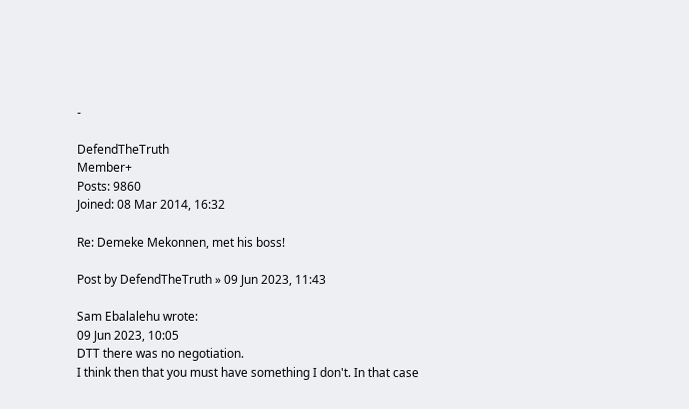-

DefendTheTruth
Member+
Posts: 9860
Joined: 08 Mar 2014, 16:32

Re: Demeke Mekonnen, met his boss!

Post by DefendTheTruth » 09 Jun 2023, 11:43

Sam Ebalalehu wrote:
09 Jun 2023, 10:05
DTT there was no negotiation.
I think then that you must have something I don't. In that case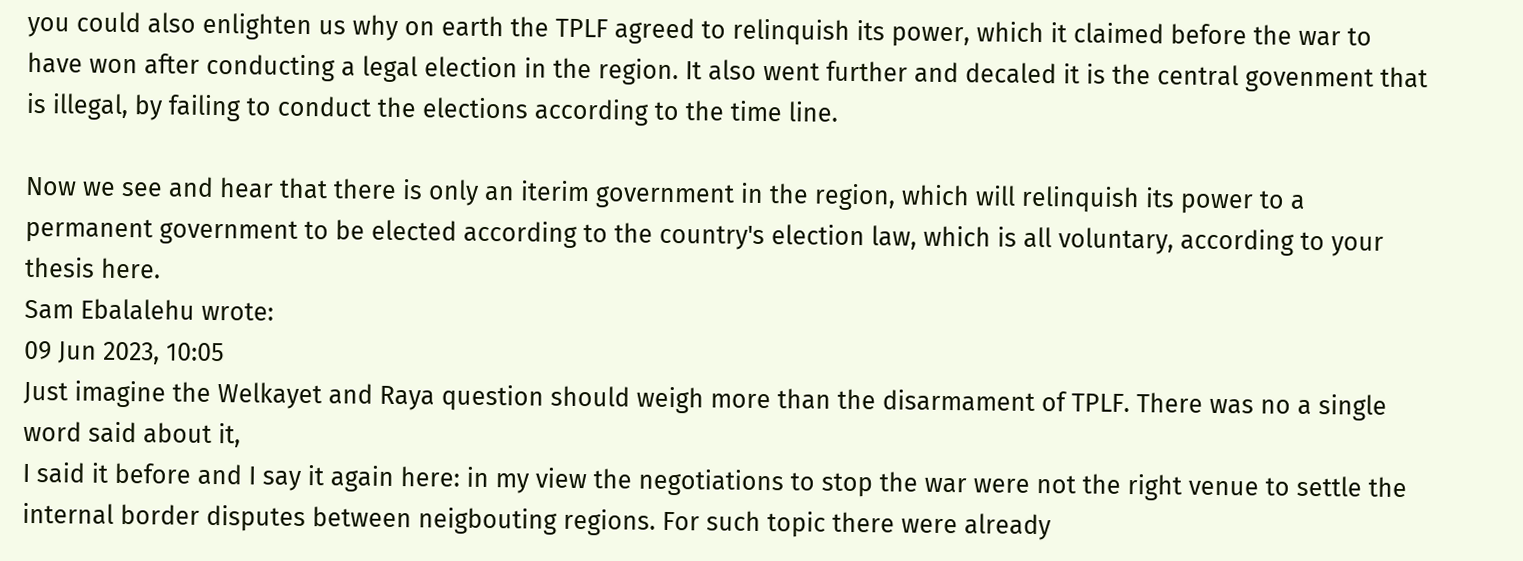you could also enlighten us why on earth the TPLF agreed to relinquish its power, which it claimed before the war to have won after conducting a legal election in the region. It also went further and decaled it is the central govenment that is illegal, by failing to conduct the elections according to the time line.

Now we see and hear that there is only an iterim government in the region, which will relinquish its power to a permanent government to be elected according to the country's election law, which is all voluntary, according to your thesis here.
Sam Ebalalehu wrote:
09 Jun 2023, 10:05
Just imagine the Welkayet and Raya question should weigh more than the disarmament of TPLF. There was no a single word said about it,
I said it before and I say it again here: in my view the negotiations to stop the war were not the right venue to settle the internal border disputes between neigbouting regions. For such topic there were already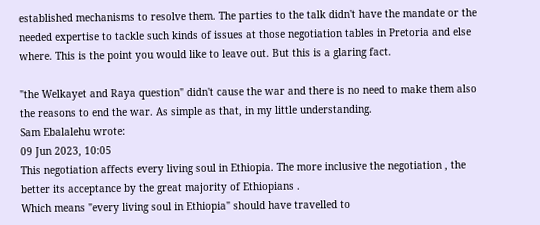established mechanisms to resolve them. The parties to the talk didn't have the mandate or the needed expertise to tackle such kinds of issues at those negotiation tables in Pretoria and else where. This is the point you would like to leave out. But this is a glaring fact.

"the Welkayet and Raya question" didn't cause the war and there is no need to make them also the reasons to end the war. As simple as that, in my little understanding.
Sam Ebalalehu wrote:
09 Jun 2023, 10:05
This negotiation affects every living soul in Ethiopia. The more inclusive the negotiation , the better its acceptance by the great majority of Ethiopians .
Which means "every living soul in Ethiopia" should have travelled to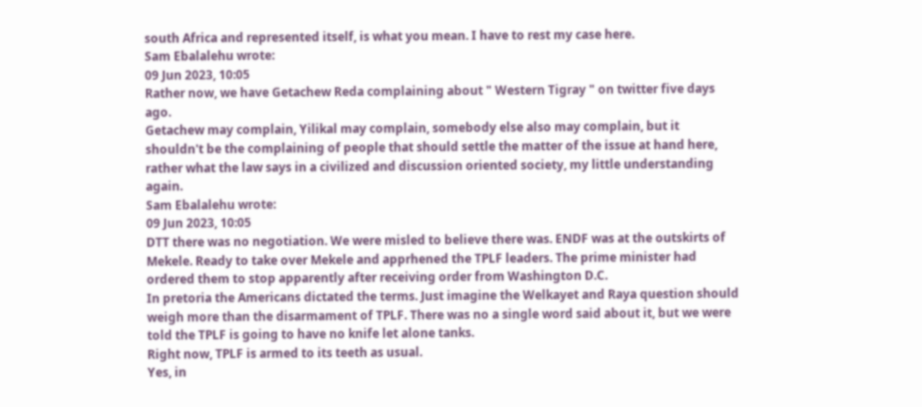south Africa and represented itself, is what you mean. I have to rest my case here.
Sam Ebalalehu wrote:
09 Jun 2023, 10:05
Rather now, we have Getachew Reda complaining about " Western Tigray " on twitter five days ago.
Getachew may complain, Yilikal may complain, somebody else also may complain, but it shouldn't be the complaining of people that should settle the matter of the issue at hand here, rather what the law says in a civilized and discussion oriented society, my little understanding again.
Sam Ebalalehu wrote:
09 Jun 2023, 10:05
DTT there was no negotiation. We were misled to believe there was. ENDF was at the outskirts of Mekele. Ready to take over Mekele and apprhened the TPLF leaders. The prime minister had ordered them to stop apparently after receiving order from Washington D.C.
In pretoria the Americans dictated the terms. Just imagine the Welkayet and Raya question should weigh more than the disarmament of TPLF. There was no a single word said about it, but we were told the TPLF is going to have no knife let alone tanks.
Right now, TPLF is armed to its teeth as usual.
Yes, in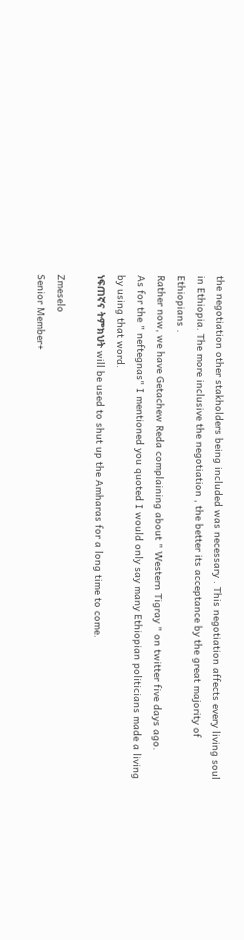the negotiation other stakholders being included was necessary . This negotiation affects every living soul in Ethiopia. The more inclusive the negotiation , the better its acceptance by the great majority of Ethiopians .
Rather now, we have Getachew Reda complaining about " Western Tigray " on twitter five days ago.
As for the " neftegnas" I mentioned you quoted I would only say many Ethiopian politicians made a living by using that word.
ነፍጠኛና ትምክህት will be used to shut up the Amharas for a long time to come.

Zmeselo
Senior Member+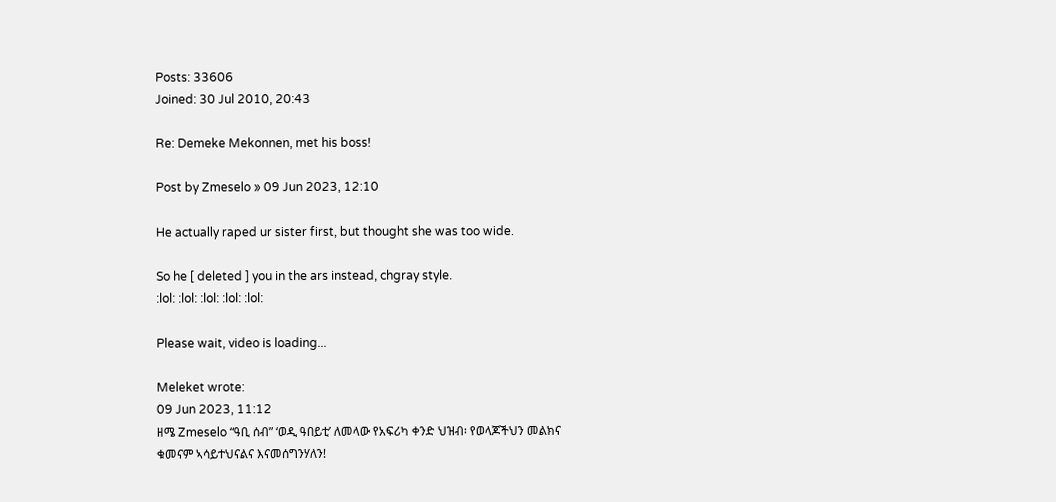Posts: 33606
Joined: 30 Jul 2010, 20:43

Re: Demeke Mekonnen, met his boss!

Post by Zmeselo » 09 Jun 2023, 12:10

He actually raped ur sister first, but thought she was too wide.

So he [ deleted ] you in the ars instead, chgray style.
:lol: :lol: :lol: :lol: :lol:

Please wait, video is loading...

Meleket wrote:
09 Jun 2023, 11:12
ዘሜ Zmeselo “ዓቢ ሰብ” ‘ወዲ ዓበይቲ’ ለመላው የአፍሪካ ቀንድ ህዝብ፡ የወላጆችህን መልክና ቁመናም ኣሳይተህናልና እናመሰግንሃለን!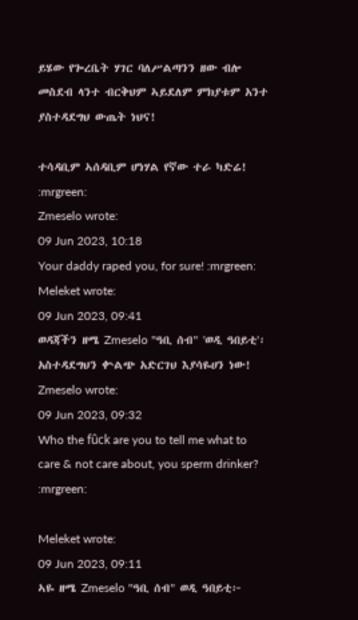ይሄው የጐረቤት ሃገር ባለሥልጣንን ዘው ብሎ መስደብ ላንተ ብርቅህም ኣይደለም ምክያቱም አንተ ያስተዳደግህ ውጤት ነህና!

ተሳዳቢም ኣሰዳቢም ሆነሃል የኛው ተራ ካድሬ!
:mrgreen:
Zmeselo wrote:
09 Jun 2023, 10:18
Your daddy raped you, for sure! :mrgreen:
Meleket wrote:
09 Jun 2023, 09:41
ወዳጃችን ዘሜ Zmeselo "ዓቢ ሰብ" 'ወዲ ዓበይቲ'፡ አስተዳደግህን ቍልጭ አድርገህ እያሳዬሀን ነው!
Zmeselo wrote:
09 Jun 2023, 09:32
Who the fûck are you to tell me what to care & not care about, you sperm drinker? :mrgreen:

Meleket wrote:
09 Jun 2023, 09:11
ኣዬ ዘሜ Zmeselo "ዓቢ ሰብ" ወዲ ዓበይቲ፦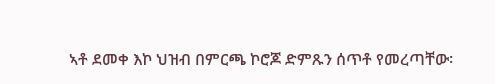ኣቶ ደመቀ እኮ ህዝብ በምርጫ ኮሮጆ ድምጹን ሰጥቶ የመረጣቸው፡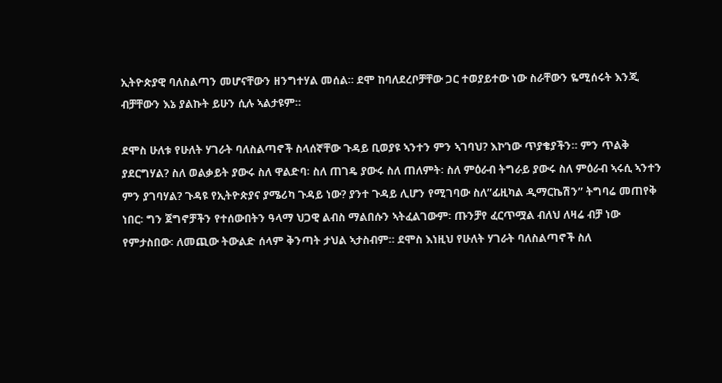ኢትዮጵያዊ ባለስልጣን መሆናቸውን ዘንግተሃል መሰል። ደሞ ከባለደረቦቻቸው ጋር ተወያይተው ነው ስራቸውን ዬሚሰሩት እንጂ ብቻቸውን እኔ ያልኩት ይሁን ሲሉ ኣልታዩም።

ደሞስ ሁለቱ የሁለት ሃገራት ባለስልጣኖች ስላሰኛቸው ጉዳይ ቢወያዩ ኣንተን ምን ኣገባህ? እኮ’ነው ጥያቄያችን። ምን ጥልቅ ያደርግሃል? ስለ ወልቃይት ያውሩ ስለ ዋልድባ፡ ስለ ጠገዴ ያውሩ ስለ ጠለምት፡ ስለ ምዕራብ ትግራይ ያውሩ ስለ ምዕራብ ኣሩሲ ኣንተን ምን ያገባሃል? ጉዳዩ የኢትዮጵያና ያሜሪካ ጉዳይ ነው? ያንተ ጉዳይ ሊሆን የሚገባው ስለ”ፊዚካል ዲማርኬሽን” ትግባሬ መጠየቅ ነበር፡ ግን ጀግኖቻችን የተሰውበትን ዓላማ ህጋዊ ልብስ ማልበሱን ኣትፈልገውም፡ ጡንቻየ ፈርጥሟል ብለህ ለዛሬ ብቻ ነው የምታስበው፡ ለመጪው ትውልድ ሰላም ቅንጣት ታህል ኣታስብም። ደሞስ እነዚህ የሁለት ሃገራት ባለስልጣኖች ስለ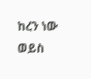ከረን ነው ወይስ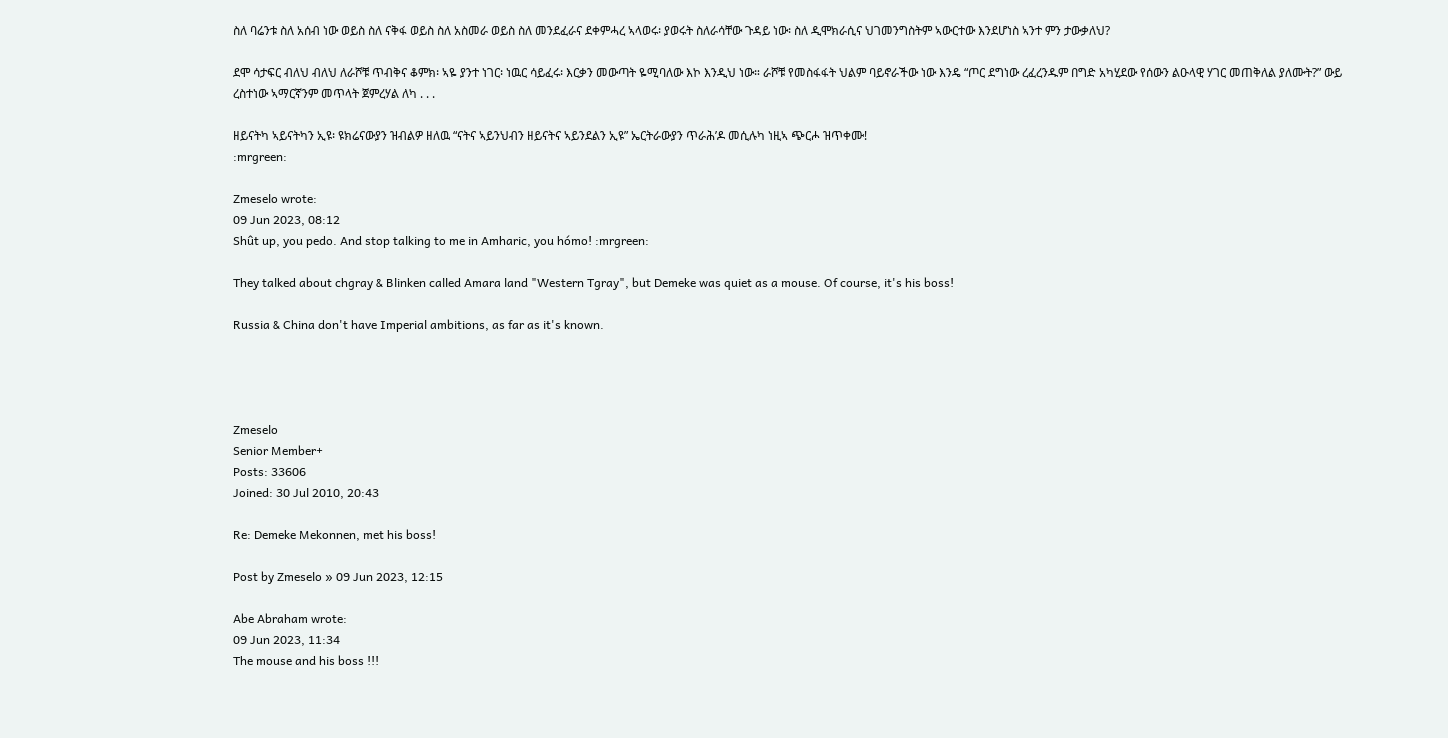ስለ ባሬንቱ ስለ አሰብ ነው ወይስ ስለ ናቅፋ ወይስ ስለ አስመራ ወይስ ስለ መንደፈራና ደቀምሓረ ኣላወሩ፡ ያወሩት ስለራሳቸው ጉዳይ ነው፡ ስለ ዲሞክራሲና ህገመንግስትም ኣውርተው እንደሆነስ ኣንተ ምን ታውቃለህ?

ደሞ ሳታፍር ብለህ ብለህ ለራሾቹ ጥብቅና ቆምክ፡ ኣዬ ያንተ ነገር፡ ነዉር ሳይፈሩ፡ እርቃን መውጣት ዬሚባለው እኮ እንዲህ ነው። ራሾቹ የመስፋፋት ህልም ባይኖራችው ነው እንዴ “ጦር ደግነው ረፈረንዱም በግድ አካሂደው የሰውን ልዑላዊ ሃገር መጠቅለል ያለሙት?” ውይ ረስተነው ኣማርኛንም መጥላት ጀምረሃል ለካ . . .

ዘይናትካ ኣይናትካን ኢዩ፡ ዩክሬናውያን ዝብልዎ ዘለዉ “ናትና ኣይንህብን ዘይናትና ኣይንደልን ኢዩ” ኤርትራውያን ጥራሕ’ዶ መሲሉካ ነዚኣ ጭርሖ ዝጥቀሙ!
:mrgreen:

Zmeselo wrote:
09 Jun 2023, 08:12
Shût up, you pedo. And stop talking to me in Amharic, you hómo! :mrgreen:

They talked about chgray & Blinken called Amara land "Western Tgray", but Demeke was quiet as a mouse. Of course, it's his boss!

Russia & China don't have Imperial ambitions, as far as it's known.




Zmeselo
Senior Member+
Posts: 33606
Joined: 30 Jul 2010, 20:43

Re: Demeke Mekonnen, met his boss!

Post by Zmeselo » 09 Jun 2023, 12:15

Abe Abraham wrote:
09 Jun 2023, 11:34
The mouse and his boss !!!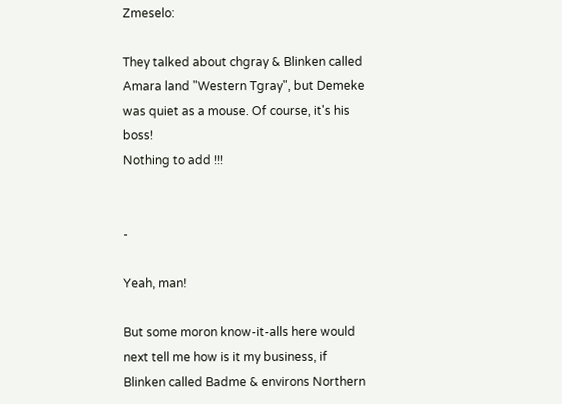Zmeselo:

They talked about chgray & Blinken called Amara land "Western Tgray", but Demeke was quiet as a mouse. Of course, it's his boss!
Nothing to add !!!


-

Yeah, man!

But some moron know-it-alls here would next tell me how is it my business, if Blinken called Badme & environs Northern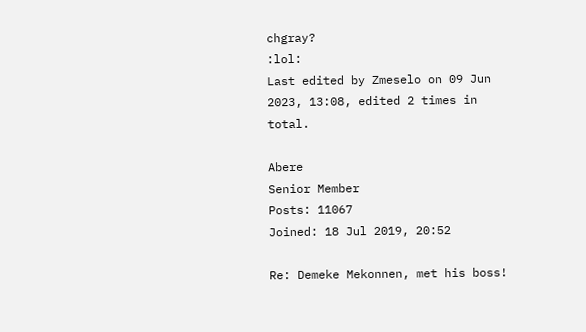chgray?
:lol:
Last edited by Zmeselo on 09 Jun 2023, 13:08, edited 2 times in total.

Abere
Senior Member
Posts: 11067
Joined: 18 Jul 2019, 20:52

Re: Demeke Mekonnen, met his boss!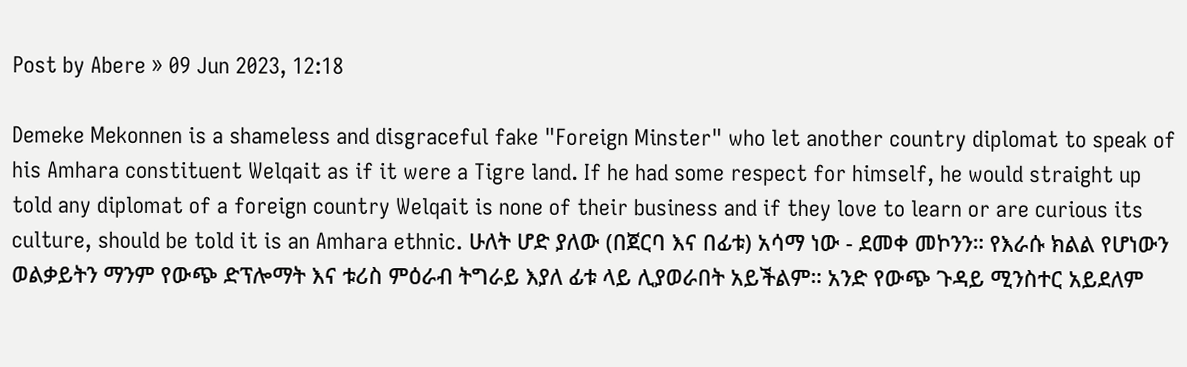Post by Abere » 09 Jun 2023, 12:18

Demeke Mekonnen is a shameless and disgraceful fake "Foreign Minster" who let another country diplomat to speak of his Amhara constituent Welqait as if it were a Tigre land. If he had some respect for himself, he would straight up told any diplomat of a foreign country Welqait is none of their business and if they love to learn or are curious its culture, should be told it is an Amhara ethnic. ሁለት ሆድ ያለው (በጀርባ እና በፊቱ) አሳማ ነው - ደመቀ መኮንን። የእራሱ ክልል የሆነውን ወልቃይትን ማንም የውጭ ድፕሎማት እና ቱሪስ ምዕራብ ትግራይ እያለ ፊቱ ላይ ሊያወራበት አይችልም። አንድ የውጭ ጉዳይ ሚንስተር አይደለም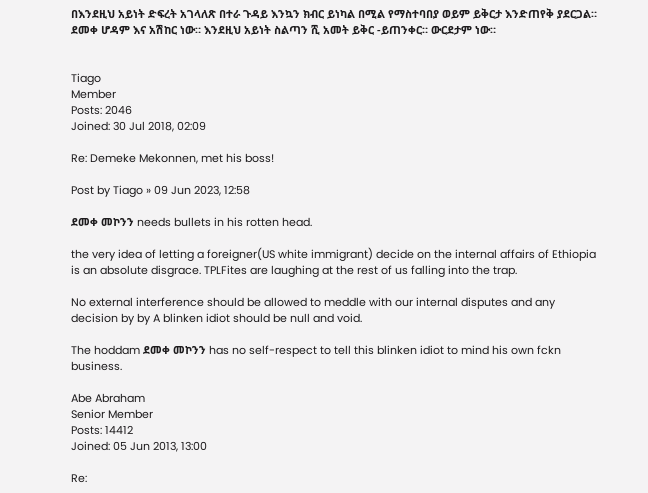በእንደዚህ አይነት ድፍረት አገላለጽ በተራ ጉዳይ እንኳን ክብር ይነካል በሚል የማስተባበያ ወይም ይቅርታ እንድጠየቅ ያደርጋል። ደመቀ ሆዳም እና አሽከር ነው። እንደዚህ አይነት ስልጣን ሺ አመት ይቅር -ይጠንቀር። ውርደታም ነው።


Tiago
Member
Posts: 2046
Joined: 30 Jul 2018, 02:09

Re: Demeke Mekonnen, met his boss!

Post by Tiago » 09 Jun 2023, 12:58

ደመቀ መኮንን needs bullets in his rotten head.

the very idea of letting a foreigner(US white immigrant) decide on the internal affairs of Ethiopia is an absolute disgrace. TPLFites are laughing at the rest of us falling into the trap.

No external interference should be allowed to meddle with our internal disputes and any decision by by A blinken idiot should be null and void.

The hoddam ደመቀ መኮንን has no self-respect to tell this blinken idiot to mind his own fckn business.

Abe Abraham
Senior Member
Posts: 14412
Joined: 05 Jun 2013, 13:00

Re: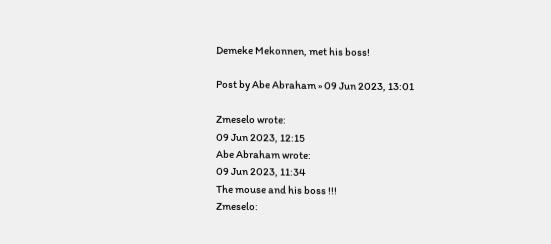Demeke Mekonnen, met his boss!

Post by Abe Abraham » 09 Jun 2023, 13:01

Zmeselo wrote:
09 Jun 2023, 12:15
Abe Abraham wrote:
09 Jun 2023, 11:34
The mouse and his boss !!!
Zmeselo: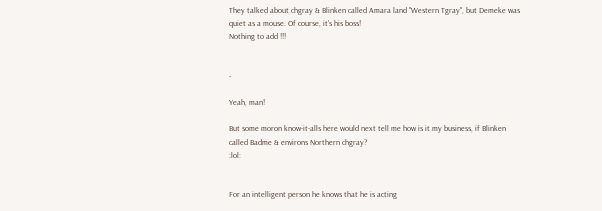They talked about chgray & Blinken called Amara land "Western Tgray", but Demeke was quiet as a mouse. Of course, it's his boss!
Nothing to add !!!


-

Yeah, man!

But some moron know-it-alls here would next tell me how is it my business, if Blinken called Badme & environs Northern chgray?
:lol:


For an intelligent person he knows that he is acting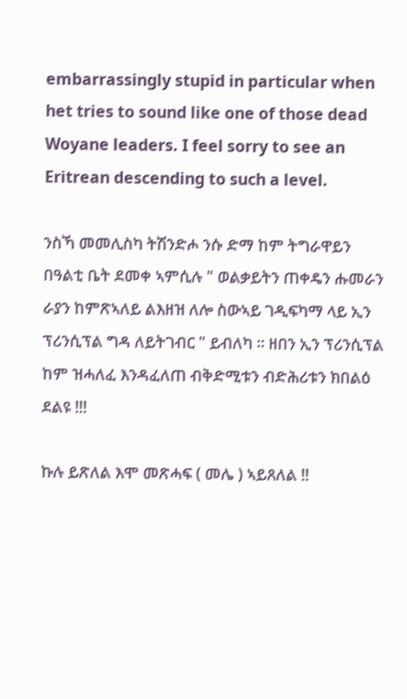embarrassingly stupid in particular when het tries to sound like one of those dead Woyane leaders. I feel sorry to see an Eritrean descending to such a level.

ንስኻ መመሊስካ ትሽንድሖ ንሱ ድማ ከም ትግራዋይን በዓልቲ ቤት ደመቀ ኣምሲሉ " ወልቃይትን ጠቀዴን ሑመራን ራያን ከምጽኣለይ ልእዘዝ ለሎ ስውኣይ ገዲፍካማ ላይ ኢን ፕሪንሲፕል ግዳ ለይትገብር " ይብለካ ። ዘበን ኢን ፕሪንሲፕል ከም ዝሓለፈ እንዳፈለጠ ብቅድሚቱን ብድሕሪቱን ክበልዕ ደልዩ !!!

ኩሉ ይጽለል እሞ መጽሓፍ ( መሌ ) ኣይጸለል !!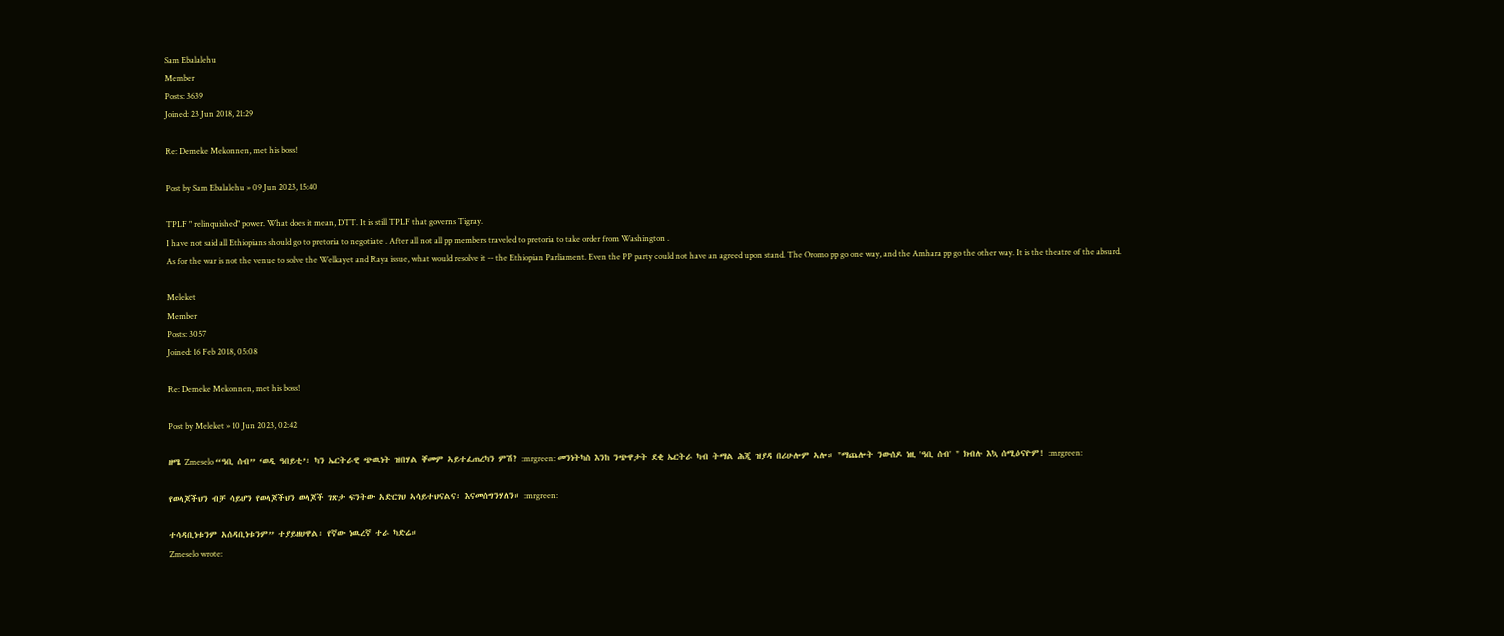Sam Ebalalehu
Member
Posts: 3639
Joined: 23 Jun 2018, 21:29

Re: Demeke Mekonnen, met his boss!

Post by Sam Ebalalehu » 09 Jun 2023, 15:40

TPLF " relinquished" power. What does it mean, DTT. It is still TPLF that governs Tigray.
I have not said all Ethiopians should go to pretoria to negotiate . After all not all pp members traveled to pretoria to take order from Washington .
As for the war is not the venue to solve the Welkayet and Raya issue, what would resolve it -- the Ethiopian Parliament. Even the PP party could not have an agreed upon stand. The Oromo pp go one way, and the Amhara pp go the other way. It is the theatre of the absurd.

Meleket
Member
Posts: 3057
Joined: 16 Feb 2018, 05:08

Re: Demeke Mekonnen, met his boss!

Post by Meleket » 10 Jun 2023, 02:42

ዘሜ Zmeselo “ዓቢ ሰብ” ‘ወዲ ዓበይቲ’፡ ካን ኤርትራዊ ጭዉነት ዝበሃል ቐመም ኣይተፈጠረካን ምሽ? :mrgreen: መንነትካስ እንከ ንጭዋታት ደቂ ኤርትራ ካብ ትማል ሕጂ ዝያዳ በሪሁሎም ኣሎ። "ማጨሎት ንውሰዶ ነዚ 'ዓቢ ሰብ' " ክብሉ እኳ ሰሚዕናዮም! :mrgreen:

የወላጆችህን ብቻ ሳይሆን የወላጆችህን ወላጆች ገጽታ ፍንትው አድርገህ ኣሳይተህናልና፡ እናመሰግንሃለን። :mrgreen:

ተሳዳቢነቱንም አሰዳቢነቱንም” ተያይዘሀዋል፡ የኛው ነዉረኛ ተራ ካድሬ።
Zmeselo wrote: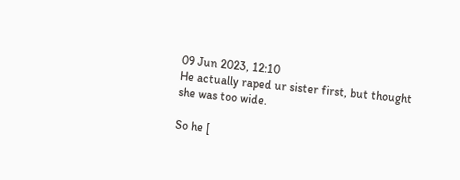09 Jun 2023, 12:10
He actually raped ur sister first, but thought she was too wide.

So he [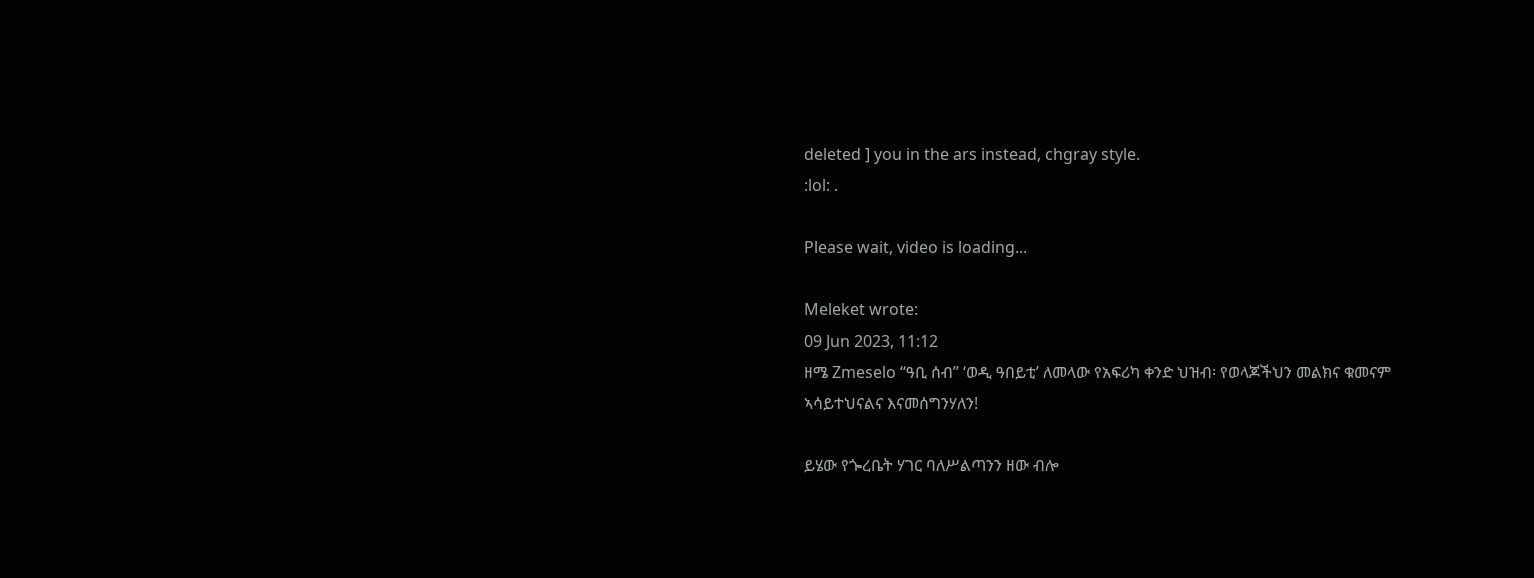deleted ] you in the ars instead, chgray style.
:lol: .

Please wait, video is loading...

Meleket wrote:
09 Jun 2023, 11:12
ዘሜ Zmeselo “ዓቢ ሰብ” ‘ወዲ ዓበይቲ’ ለመላው የአፍሪካ ቀንድ ህዝብ፡ የወላጆችህን መልክና ቁመናም ኣሳይተህናልና እናመሰግንሃለን!

ይሄው የጐረቤት ሃገር ባለሥልጣንን ዘው ብሎ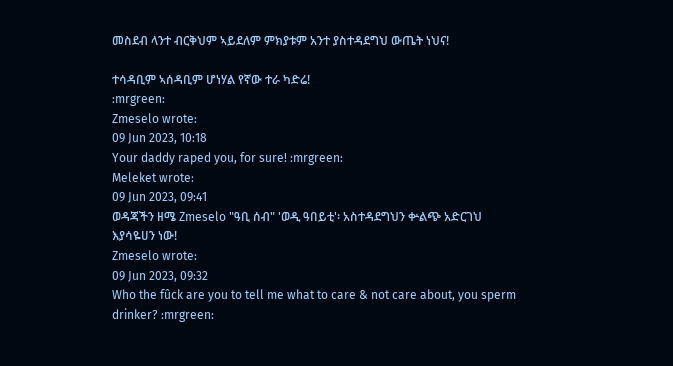መስደብ ላንተ ብርቅህም ኣይደለም ምክያቱም አንተ ያስተዳደግህ ውጤት ነህና!

ተሳዳቢም ኣሰዳቢም ሆነሃል የኛው ተራ ካድሬ!
:mrgreen:
Zmeselo wrote:
09 Jun 2023, 10:18
Your daddy raped you, for sure! :mrgreen:
Meleket wrote:
09 Jun 2023, 09:41
ወዳጃችን ዘሜ Zmeselo "ዓቢ ሰብ" 'ወዲ ዓበይቲ'፡ አስተዳደግህን ቍልጭ አድርገህ እያሳዬሀን ነው!
Zmeselo wrote:
09 Jun 2023, 09:32
Who the fûck are you to tell me what to care & not care about, you sperm drinker? :mrgreen: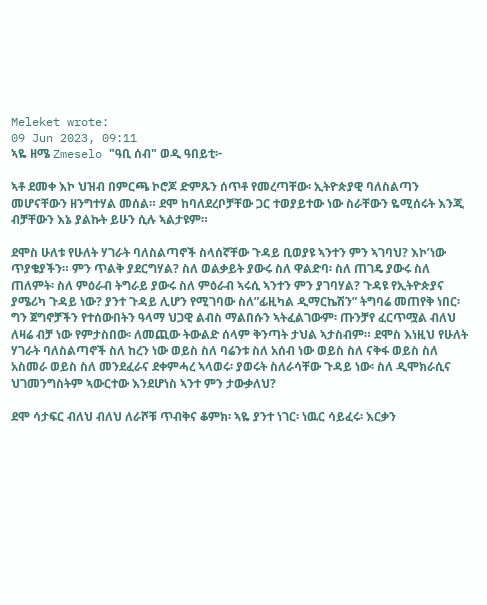Meleket wrote:
09 Jun 2023, 09:11
ኣዬ ዘሜ Zmeselo "ዓቢ ሰብ" ወዲ ዓበይቲ፦

ኣቶ ደመቀ እኮ ህዝብ በምርጫ ኮሮጆ ድምጹን ሰጥቶ የመረጣቸው፡ ኢትዮጵያዊ ባለስልጣን መሆናቸውን ዘንግተሃል መሰል። ደሞ ከባለደረቦቻቸው ጋር ተወያይተው ነው ስራቸውን ዬሚሰሩት እንጂ ብቻቸውን እኔ ያልኩት ይሁን ሲሉ ኣልታዩም።

ደሞስ ሁለቱ የሁለት ሃገራት ባለስልጣኖች ስላሰኛቸው ጉዳይ ቢወያዩ ኣንተን ምን ኣገባህ? እኮ’ነው ጥያቄያችን። ምን ጥልቅ ያደርግሃል? ስለ ወልቃይት ያውሩ ስለ ዋልድባ፡ ስለ ጠገዴ ያውሩ ስለ ጠለምት፡ ስለ ምዕራብ ትግራይ ያውሩ ስለ ምዕራብ ኣሩሲ ኣንተን ምን ያገባሃል? ጉዳዩ የኢትዮጵያና ያሜሪካ ጉዳይ ነው? ያንተ ጉዳይ ሊሆን የሚገባው ስለ”ፊዚካል ዲማርኬሽን” ትግባሬ መጠየቅ ነበር፡ ግን ጀግኖቻችን የተሰውበትን ዓላማ ህጋዊ ልብስ ማልበሱን ኣትፈልገውም፡ ጡንቻየ ፈርጥሟል ብለህ ለዛሬ ብቻ ነው የምታስበው፡ ለመጪው ትውልድ ሰላም ቅንጣት ታህል ኣታስብም። ደሞስ እነዚህ የሁለት ሃገራት ባለስልጣኖች ስለ ከረን ነው ወይስ ስለ ባሬንቱ ስለ አሰብ ነው ወይስ ስለ ናቅፋ ወይስ ስለ አስመራ ወይስ ስለ መንደፈራና ደቀምሓረ ኣላወሩ፡ ያወሩት ስለራሳቸው ጉዳይ ነው፡ ስለ ዲሞክራሲና ህገመንግስትም ኣውርተው እንደሆነስ ኣንተ ምን ታውቃለህ?

ደሞ ሳታፍር ብለህ ብለህ ለራሾቹ ጥብቅና ቆምክ፡ ኣዬ ያንተ ነገር፡ ነዉር ሳይፈሩ፡ እርቃን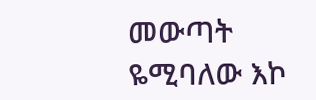መውጣት ዬሚባለው እኮ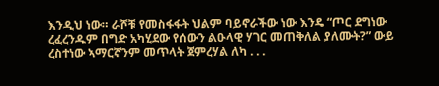እንዲህ ነው። ራሾቹ የመስፋፋት ህልም ባይኖራችው ነው እንዴ “ጦር ደግነው ረፈረንዱም በግድ አካሂደው የሰውን ልዑላዊ ሃገር መጠቅለል ያለሙት?” ውይ ረስተነው ኣማርኛንም መጥላት ጀምረሃል ለካ . . .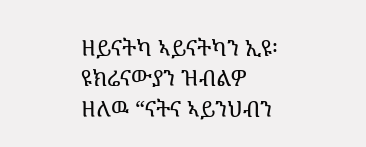ዘይናትካ ኣይናትካን ኢዩ፡ ዩክሬናውያን ዝብልዎ ዘለዉ “ናትና ኣይንህብን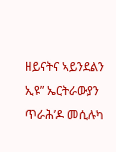ዘይናትና ኣይንደልን ኢዩ” ኤርትራውያን ጥራሕ’ዶ መሲሉካ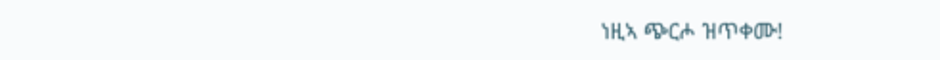ነዚኣ ጭርሖ ዝጥቀሙ!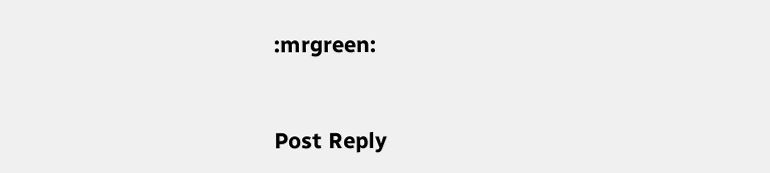:mrgreen:



Post Reply